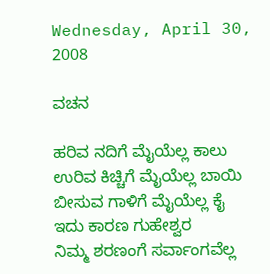Wednesday, April 30, 2008

ವಚನ

ಹರಿವ ನದಿಗೆ ಮೈಯೆಲ್ಲ ಕಾಲು
ಉರಿವ ಕಿಚ್ಚಿಗೆ ಮೈಯೆಲ್ಲ ಬಾಯಿ
ಬೀಸುವ ಗಾಳಿಗೆ ಮೈಯೆಲ್ಲ ಕೈ
ಇದು ಕಾರಣ ಗುಹೇಶ್ವರ
ನಿಮ್ಮ ಶರಣಂಗೆ ಸರ್ವಾಂಗವೆಲ್ಲ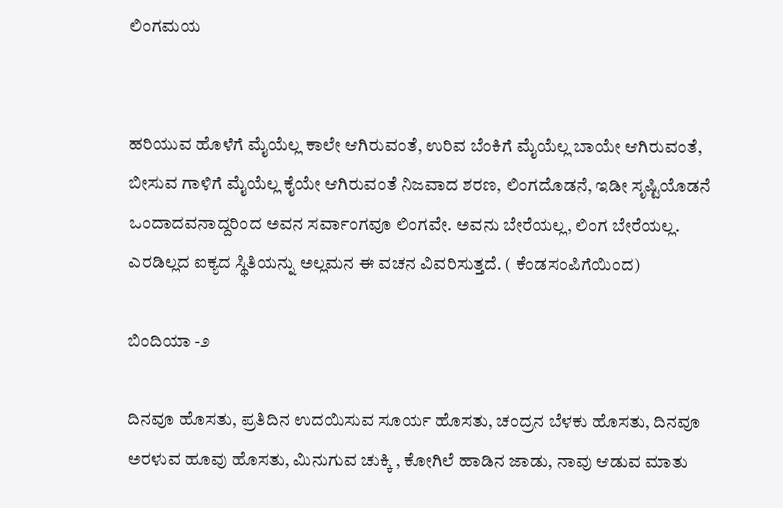ಲಿಂಗಮಯ


ಹರಿಯುವ ಹೊಳೆಗೆ ಮೈಯೆಲ್ಲ ಕಾಲೇ ಆಗಿರುವಂತೆ, ಉರಿವ ಬೆಂಕಿಗೆ ಮೈಯೆಲ್ಲ ಬಾಯೇ ಆಗಿರುವಂತೆ, ಬೀಸುವ ಗಾಳಿಗೆ ಮೈಯೆಲ್ಲ ಕೈಯೇ ಆಗಿರುವಂತೆ ನಿಜವಾದ ಶರಣ, ಲಿಂಗದೊಡನೆ, ಇಡೀ ಸೃಷ್ಟಿಯೊಡನೆ ಒಂದಾದವನಾದ್ದರಿಂದ ಅವನ ಸರ್ವಾಂಗವೂ ಲಿಂಗವೇ. ಅವನು ಬೇರೆಯಲ್ಲ, ಲಿಂಗ ಬೇರೆಯಲ್ಲ.
ಎರಡಿಲ್ಲದ ಐಕ್ಯದ ಸ್ಥಿತಿಯನ್ನು ಅಲ್ಲಮನ ಈ ವಚನ ವಿವರಿಸುತ್ತದೆ. ( ಕೆಂಡಸಂಪಿಗೆಯಿಂದ)

ಬಿಂದಿಯಾ -೨

ದಿನವೂ ಹೊಸತು, ಪ್ರತಿದಿನ ಉದಯಿಸುವ ಸೂರ್ಯ ಹೊಸತು, ಚಂದ್ರನ ಬೆಳಕು ಹೊಸತು, ದಿನವೂ ಅರಳುವ ಹೂವು ಹೊಸತು, ಮಿನುಗುವ ಚುಕ್ಕಿ , ಕೋಗಿಲೆ ಹಾಡಿನ ಜಾಡು, ನಾವು ಆಡುವ ಮಾತು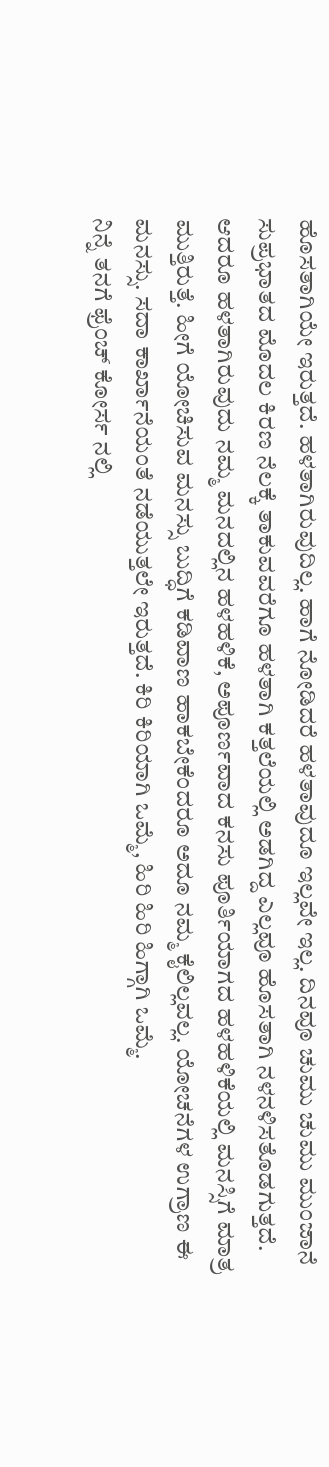ಹೊಸತಾಗಿಯೇ ಇರುತ್ತದೆ. ಹಳತಾಗಿರುವುದಿಲ್ಲ. ಹಾಗೆ ನೋಡಿದರೆ ಹಳತಾವುದೂ ಇಲ್ಲವೇ ಇಲ್ಲ. ದಿನವೂ ಚುಮು ಚುಮು ಮುಂಜಾನೆ ಸುಪ್ರಭಾತದ ಮೊದಲ ಕಿರಣ ನೆಲಕ್ಕೆ ತಾಕುವವರೆಗೂ ಹಳತಾಗಿ ಕತ್ತಲೆಯಲ್ಲಿ ಅಡಗಿದ್ದ ಎಲ್ಲವೂ ಹೊಸತಾಗಿ ನಳನಳಿಸತೊಡಗುತ್ತದೆ. ಆದರೂ ಹಳತಾಗಿರುವುದು ನಮ್ಮ ಮನದಲ್ಲಿನ ಹಳಹಳಿಕೆ, ಅಪೂರ್ಣವಾದ ಕನಸು ಪೂರ್ತಿಯಾಗದ ಹಳಹಳಿಕೆಯಲ್ಲಿ ಮನಸ್ಸಿಗೆ ಮಾತ್ರ ಮುತ್ತಿರುತ್ತೆ. ಹೀಗೆ ಯೋಚಿಸುವ ಮನಸ್ಸು ಬುದ್ಧಿಗೆ ಕಡಿವಾಣ ಹಾಕಬೇಕೆಂದರೂ ಅದೂ ನಮ್ಮ ಕೈಲಿಲ್ಲವಲ್ಲ. ಯೋಚನೆಗಳ ಉಗ್ರಾಣ ಈ ಮನಸ್ಸು. ಸದಾ ಕಾರ್ಖಾನೆಯಂತೆ ನಡೆಯುತ್ತಲೇ ಇರುತ್ತದೆ. ಕಿರಿ ಕಿರಿಯಾಗಿ ಒಮ್ಮೆ, ಹಿರಿ ಹಿರಿ ಹಿಗ್ಗಾಗಿ ಒಮ್ಮೆ.
ನಿನ್ನೆ ತನಗೆ ಫ್ರೆಂಚ್ ಕೋರ್ಸ ನಲ್ಲಿ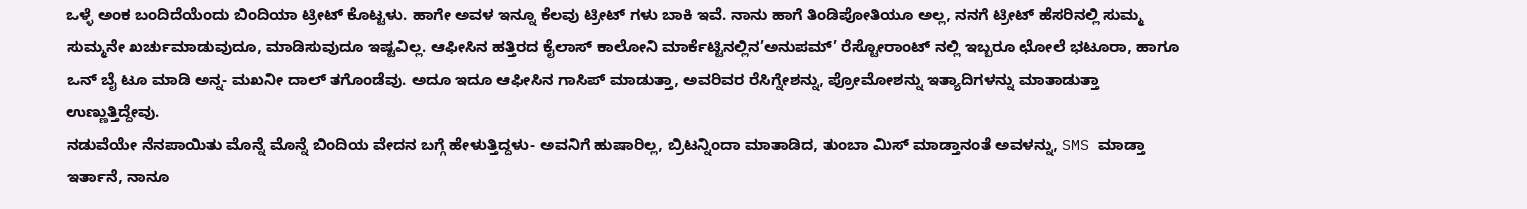ಒಳ್ಳೆ ಅಂಕ ಬಂದಿದೆಯೆಂದು ಬಿಂದಿಯಾ ಟ್ರೀಟ್ ಕೊಟ್ಟಳು. ಹಾಗೇ ಅವಳ ಇನ್ನೂ ಕೆಲವು ಟ್ರೀಟ್ ಗಳು ಬಾಕಿ ಇವೆ. ನಾನು ಹಾಗೆ ತಿಂಡಿಪೋತಿಯೂ ಅಲ್ಲ, ನನಗೆ ಟ್ರೀಟ್ ಹೆಸರಿನಲ್ಲಿ ಸುಮ್ಮ ಸುಮ್ಮನೇ ಖರ್ಚುಮಾಡುವುದೂ, ಮಾಡಿಸುವುದೂ ಇಷ್ಟವಿಲ್ಲ. ಆಫೀಸಿನ ಹತ್ತಿರದ ಕೈಲಾಸ್ ಕಾಲೋನಿ ಮಾರ್ಕೆಟ್ಟಿನಲ್ಲಿನ’ಅನುಪಮ್’ ರೆಸ್ಟೋರಾಂಟ್ ನಲ್ಲಿ ಇಬ್ಬರೂ ಛೋಲೆ ಭಟೂರಾ, ಹಾಗೂ ಒನ್ ಬೈ ಟೂ ಮಾಡಿ ಅನ್ನ- ಮಖನೀ ದಾಲ್ ತಗೊಂಡೆವು. ಅದೂ ಇದೂ ಆಫೀಸಿನ ಗಾಸಿಪ್ ಮಾಡುತ್ತಾ, ಅವರಿವರ ರೆಸಿಗ್ನೇಶನ್ನು, ಪ್ರೋಮೋಶನ್ನು ಇತ್ಯಾದಿಗಳನ್ನು ಮಾತಾಡುತ್ತಾ ಉಣ್ಣುತ್ತಿದ್ದೇವು.
ನಡುವೆಯೇ ನೆನಪಾಯಿತು ಮೊನ್ನೆ ಮೊನ್ನೆ ಬಿಂದಿಯ ವೇದನ ಬಗ್ಗೆ ಹೇಳುತ್ತಿದ್ದಳು- ಅವನಿಗೆ ಹುಷಾರಿಲ್ಲ, ಬ್ರಿಟನ್ನಿಂದಾ ಮಾತಾಡಿದ, ತುಂಬಾ ಮಿಸ್ ಮಾಡ್ತಾನಂತೆ ಅವಳನ್ನು, SMS ಮಾಡ್ತಾ ಇರ್ತಾನೆ, ನಾನೂ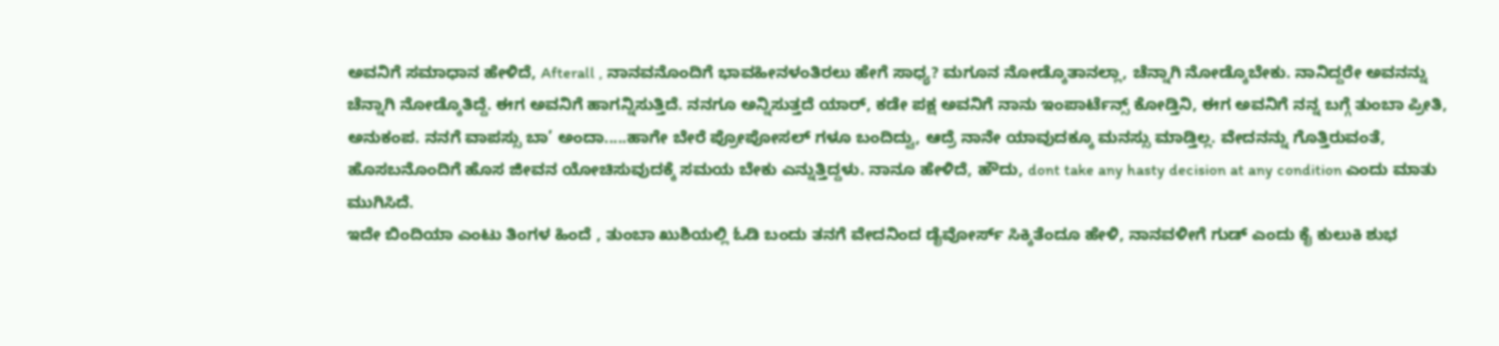ಅವನಿಗೆ ಸಮಾಧಾನ ಹೇಳಿದೆ, Afterall , ನಾನವನೊಂದಿಗೆ ಭಾವಹೀನಳಂತಿರಲು ಹೇಗೆ ಸಾಧ್ಯ? ಮಗೂನ ನೋಡ್ಕೊತಾನಲ್ಲಾ, ಚೆನ್ನಾಗಿ ನೋಡ್ಕೊಬೇಕು. ನಾನಿದ್ದರೇ ಅವನನ್ನು ಚೆನ್ನಾಗಿ ನೋಡ್ಕೊತಿದ್ದೆ. ಈಗ ಅವನಿಗೆ ಹಾಗನ್ನಿಸುತ್ತಿದೆ. ನನಗೂ ಅನ್ನಿಸುತ್ತದೆ ಯಾರ್, ಕಡೇ ಪಕ್ಷ ಅವನಿಗೆ ನಾನು ಇಂಪಾರ್ಟೆನ್ಸ್ ಕೋಡ್ತಿನಿ, ಈಗ ಅವನಿಗೆ ನನ್ನ ಬಗ್ಗೆ ತುಂಬಾ ಪ್ರೀತಿ, ಅನುಕಂಪ. ನನಗೆ ವಾಪಸ್ಸು ಬಾ’ ಅಂದಾ.....ಹಾಗೇ ಬೇರೆ ಪ್ರೋಪೋಸಲ್ ಗಳೂ ಬಂದಿದ್ವು, ಆದ್ರೆ ನಾನೇ ಯಾವುದಕ್ಕೂ ಮನಸ್ಸು ಮಾಡ್ತಿಲ್ಲ. ವೇದನನ್ನು ಗೊತ್ತಿರುವಂತೆ, ಹೊಸಬನೊಂದಿಗೆ ಹೊಸ ಜೀವನ ಯೋಚಿಸುವುದಕ್ಕೆ ಸಮಯ ಬೇಕು ಎನ್ನುತ್ತಿದ್ದಳು. ನಾನೂ ಹೇಳಿದೆ, ಹೌದು, dont take any hasty decision at any condition ಎಂದು ಮಾತು ಮುಗಿಸಿದೆ.
ಇದೇ ಬಿಂದಿಯಾ ಎಂಟು ತಿಂಗಳ ಹಿಂದೆ , ತುಂಬಾ ಖುಶಿಯಲ್ಲಿ ಓಡಿ ಬಂದು ತನಗೆ ವೇದನಿಂದ ಡೈವೋರ್ಸ್ ಸಿಕ್ಕಿತೆಂದೂ ಹೇಳಿ, ನಾನವಳೀಗೆ ಗುಡ್ ಎಂದು ಕೈ ಕುಲುಕಿ ಶುಭ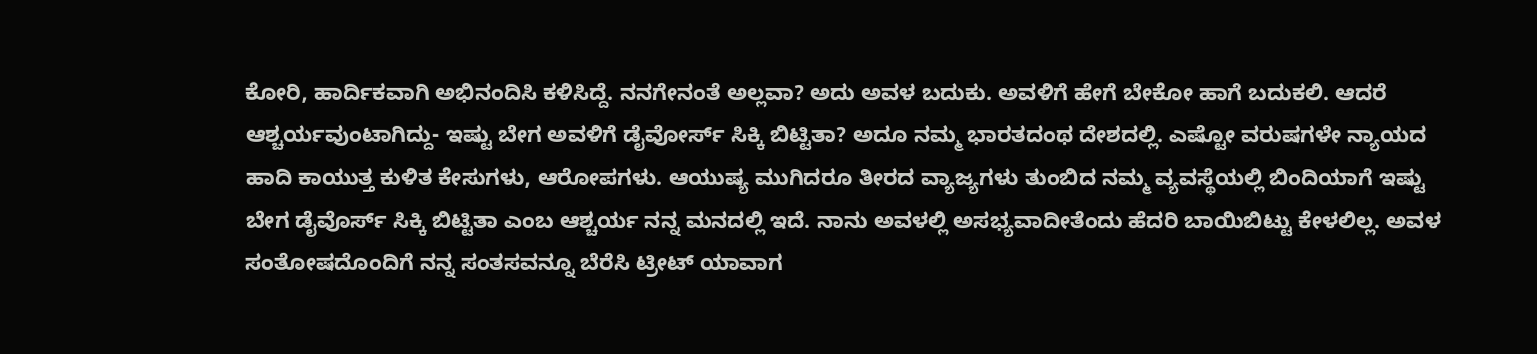ಕೋರಿ, ಹಾರ್ದಿಕವಾಗಿ ಅಭಿನಂದಿಸಿ ಕಳಿಸಿದ್ದೆ. ನನಗೇನಂತೆ ಅಲ್ಲವಾ? ಅದು ಅವಳ ಬದುಕು. ಅವಳಿಗೆ ಹೇಗೆ ಬೇಕೋ ಹಾಗೆ ಬದುಕಲಿ. ಆದರೆ ಆಶ್ಚರ್ಯವುಂಟಾಗಿದ್ದು- ಇಷ್ಟು ಬೇಗ ಅವಳಿಗೆ ಡೈವೋರ್ಸ್ ಸಿಕ್ಕಿ ಬಿಟ್ಟಿತಾ? ಅದೂ ನಮ್ಮ ಭಾರತದಂಥ ದೇಶದಲ್ಲಿ. ಎಷ್ಟೋ ವರುಷಗಳೇ ನ್ಯಾಯದ ಹಾದಿ ಕಾಯುತ್ತ ಕುಳಿತ ಕೇಸುಗಳು, ಆರೋಪಗಳು. ಆಯುಷ್ಯ ಮುಗಿದರೂ ತೀರದ ವ್ಯಾಜ್ಯಗಳು ತುಂಬಿದ ನಮ್ಮ ವ್ಯವಸ್ಥೆಯಲ್ಲಿ ಬಿಂದಿಯಾಗೆ ಇಷ್ಟು ಬೇಗ ಡೈವೊರ್ಸ್ ಸಿಕ್ಕಿ ಬಿಟ್ಟಿತಾ ಎಂಬ ಆಶ್ಚರ್ಯ ನನ್ನ ಮನದಲ್ಲಿ ಇದೆ. ನಾನು ಅವಳಲ್ಲಿ ಅಸಭ್ಯವಾದೀತೆಂದು ಹೆದರಿ ಬಾಯಿಬಿಟ್ಟು ಕೇಳಲಿಲ್ಲ. ಅವಳ ಸಂತೋಷದೊಂದಿಗೆ ನನ್ನ ಸಂತಸವನ್ನೂ ಬೆರೆಸಿ ಟ್ರೀಟ್ ಯಾವಾಗ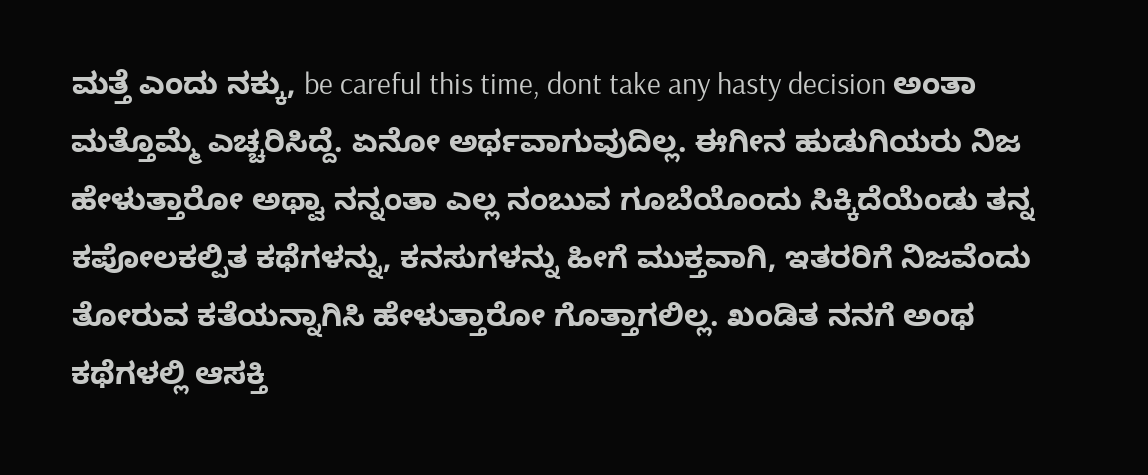ಮತ್ತೆ ಎಂದು ನಕ್ಕು, be careful this time, dont take any hasty decision ಅಂತಾ ಮತ್ತೊಮ್ಮೆ ಎಚ್ಚರಿಸಿದ್ದೆ. ಏನೋ ಅರ್ಥವಾಗುವುದಿಲ್ಲ. ಈಗೀನ ಹುಡುಗಿಯರು ನಿಜ ಹೇಳುತ್ತಾರೋ ಅಥ್ವಾ ನನ್ನಂತಾ ಎಲ್ಲ ನಂಬುವ ಗೂಬೆಯೊಂದು ಸಿಕ್ಕಿದೆಯೆಂಡು ತನ್ನ ಕಪೋಲಕಲ್ಪಿತ ಕಥೆಗಳನ್ನು, ಕನಸುಗಳನ್ನು ಹೀಗೆ ಮುಕ್ತವಾಗಿ, ಇತರರಿಗೆ ನಿಜವೆಂದು ತೋರುವ ಕತೆಯನ್ನಾಗಿಸಿ ಹೇಳುತ್ತಾರೋ ಗೊತ್ತಾಗಲಿಲ್ಲ. ಖಂಡಿತ ನನಗೆ ಅಂಥ ಕಥೆಗಳಲ್ಲಿ ಆಸಕ್ತಿ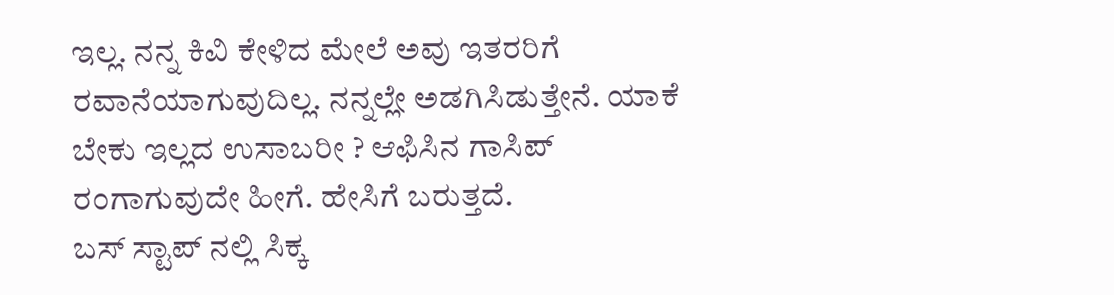ಇಲ್ಲ. ನನ್ನ ಕಿವಿ ಕೇಳಿದ ಮೇಲೆ ಅವು ಇತರರಿಗೆ ರವಾನೆಯಾಗುವುದಿಲ್ಲ. ನನ್ನಲ್ಲೇ ಅಡಗಿಸಿಡುತ್ತೇನೆ. ಯಾಕೆ ಬೇಕು ಇಲ್ಲದ ಉಸಾಬರೀ ? ಆಫಿಸಿನ ಗಾಸಿಪ್ ರಂಗಾಗುವುದೇ ಹೀಗೆ. ಹೇಸಿಗೆ ಬರುತ್ತದೆ.
ಬಸ್ ಸ್ಟಾಪ್ ನಲ್ಲಿ ಸಿಕ್ಕ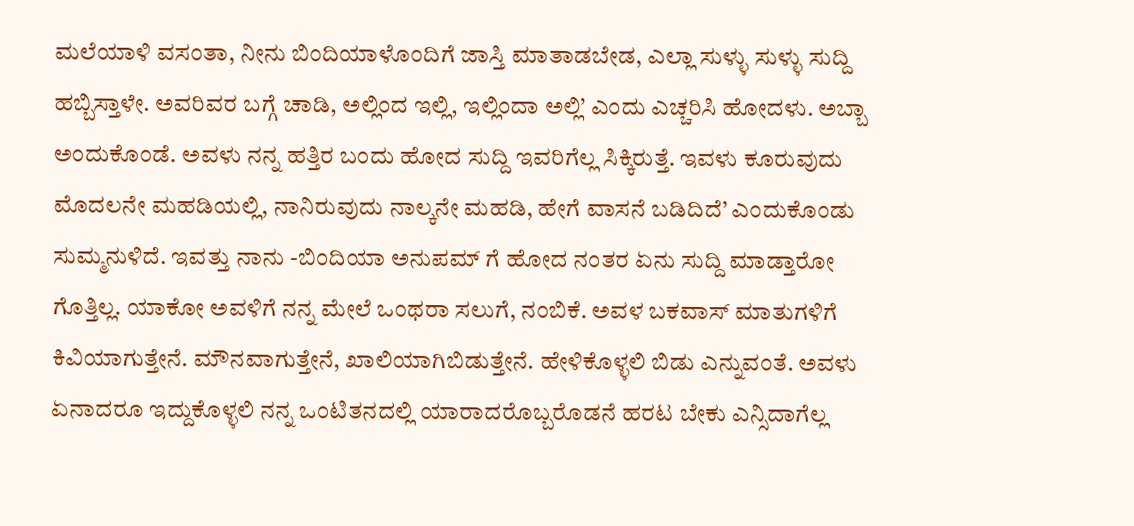ಮಲೆಯಾಳಿ ವಸಂತಾ, ನೀನು ಬಿಂದಿಯಾಳೊಂದಿಗೆ ಜಾಸ್ತಿ ಮಾತಾಡಬೇಡ, ಎಲ್ಲಾ ಸುಳ್ಳು ಸುಳ್ಳು ಸುದ್ದಿ ಹಬ್ಬಿಸ್ತಾಳೇ. ಅವರಿವರ ಬಗ್ಗೆ ಚಾಡಿ, ಅಲ್ಲಿಂದ ಇಲ್ಲಿ, ಇಲ್ಲಿಂದಾ ಅಲ್ಲಿ’ ಎಂದು ಎಚ್ಚರಿಸಿ ಹೋದಳು. ಅಬ್ಬಾ ಅಂದುಕೊಂಡೆ. ಅವಳು ನನ್ನ ಹತ್ತಿರ ಬಂದು ಹೋದ ಸುದ್ದಿ ಇವರಿಗೆಲ್ಲ ಸಿಕ್ಕಿರುತ್ತೆ. ಇವಳು ಕೂರುವುದು ಮೊದಲನೇ ಮಹಡಿಯಲ್ಲಿ, ನಾನಿರುವುದು ನಾಲ್ಕನೇ ಮಹಡಿ, ಹೇಗೆ ವಾಸನೆ ಬಡಿದಿದೆ’ ಎಂದುಕೊಂಡು ಸುಮ್ಮನುಳಿದೆ. ಇವತ್ತು ನಾನು -ಬಿಂದಿಯಾ ಅನುಪಮ್ ಗೆ ಹೋದ ನಂತರ ಏನು ಸುದ್ದಿ ಮಾಡ್ತಾರೋ ಗೊತ್ತಿಲ್ಲ. ಯಾಕೋ ಅವಳಿಗೆ ನನ್ನ ಮೇಲೆ ಒಂಥರಾ ಸಲುಗೆ, ನಂಬಿಕೆ. ಅವಳ ಬಕವಾಸ್ ಮಾತುಗಳಿಗೆ ಕಿವಿಯಾಗುತ್ತೇನೆ. ಮೌನವಾಗುತ್ತೇನೆ, ಖಾಲಿಯಾಗಿಬಿಡುತ್ತೇನೆ. ಹೇಳಿಕೊಳ್ಳಲಿ ಬಿಡು ಎನ್ನುವಂತೆ. ಅವಳು ಏನಾದರೂ ಇದ್ದುಕೊಳ್ಳಲಿ ನನ್ನ ಒಂಟಿತನದಲ್ಲಿ ಯಾರಾದರೊಬ್ಬರೊಡನೆ ಹರಟ ಬೇಕು ಎನ್ಸಿದಾಗೆಲ್ಲ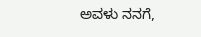ಅವಳು ನನಗೆ,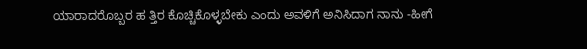ಯಾರಾದರೊಬ್ಬರ ಹ ತ್ತಿರ ಕೊಚ್ಚಿಕೊಳ್ಳಬೇಕು ಎಂದು ಅವಳಿಗೆ ಅನಿಸಿದಾಗ ನಾನು -ಹೀಗೆ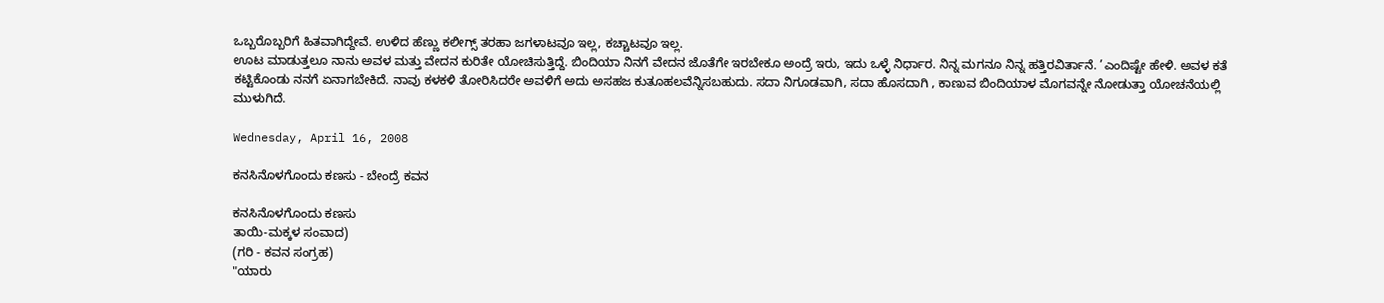ಒಬ್ಬರೊಬ್ಬರಿಗೆ ಹಿತವಾಗಿದ್ದೇವೆ. ಉಳಿದ ಹೆಣ್ಣು ಕಲೀಗ್ಸ್ ತರಹಾ ಜಗಳಾಟವೂ ಇಲ್ಲ, ಕಚ್ಚಾಟವೂ ಇಲ್ಲ.
ಊಟ ಮಾಡುತ್ತಲೂ ನಾನು ಅವಳ ಮತ್ತು ವೇದನ ಕುರಿತೇ ಯೋಚಿಸುತ್ತಿದ್ದೆ. ಬಿಂದಿಯಾ ನಿನಗೆ ವೇದನ ಜೊತೆಗೇ ಇರಬೇಕೂ ಅಂದ್ರೆ ಇರು, ಇದು ಒಳ್ಳೆ ನಿರ್ಧಾರ. ನಿನ್ನ ಮಗನೂ ನಿನ್ನ ಹತ್ತಿರವಿರ್ತಾನೆ. ’ಎಂದಿಷ್ಟೇ ಹೇಳಿ. ಅವಳ ಕತೆ ಕಟ್ಟಿಕೊಂಡು ನನಗೆ ಏನಾಗಬೇಕಿದೆ. ನಾವು ಕಳಕಳಿ ತೋರಿಸಿದರೇ ಅವಳಿಗೆ ಅದು ಅಸಹಜ ಕುತೂಹಲವೆನ್ನಿಸಬಹುದು. ಸದಾ ನಿಗೂಡವಾಗಿ, ಸದಾ ಹೊಸದಾಗಿ , ಕಾಣುವ ಬಿಂದಿಯಾಳ ಮೊಗವನ್ನೇ ನೋಡುತ್ತಾ ಯೋಚನೆಯಲ್ಲಿ ಮುಳುಗಿದೆ.

Wednesday, April 16, 2008

ಕನಸಿನೊಳಗೊಂದು ಕಣಸು - ಬೇಂದ್ರೆ ಕವನ

ಕನಸಿನೊಳಗೊಂದು ಕಣಸು
ತಾಯಿ-ಮಕ್ಕಳ ಸಂವಾದ)
(ಗರಿ - ಕವನ ಸಂಗ್ರಹ)
"ಯಾರು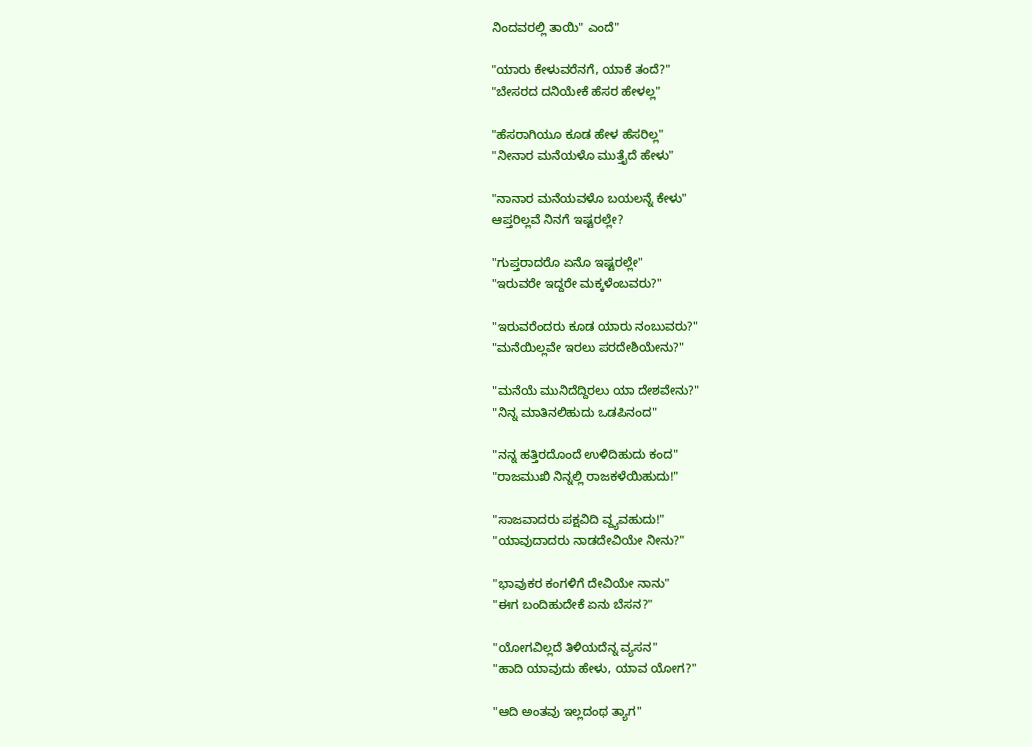ನಿಂದವರಲ್ಲಿ ತಾಯಿ" ಎಂದೆ"

"ಯಾರು ಕೇಳುವರೆನಗೆ, ಯಾಕೆ ತಂದೆ?"
"ಬೇಸರದ ದನಿಯೇಕೆ ಹೆಸರ ಹೇಳಲ್ಲ"

"ಹೆಸರಾಗಿಯೂ ಕೂಡ ಹೇಳ ಹೆಸರಿಲ್ಲ"
"ನೀನಾರ ಮನೆಯಳೊ ಮುತ್ತೈದೆ ಹೇಳು"

"ನಾನಾರ ಮನೆಯವಳೊ ಬಯಲನ್ನೆ ಕೇಳು"
ಆಪ್ತರಿಲ್ಲವೆ ನಿನಗೆ ಇಷ್ಟರಲ್ಲೇ?

"ಗುಪ್ತರಾದರೊ ಏನೊ ಇಷ್ಟರಲ್ಲೇ"
"ಇರುವರೇ ಇದ್ದರೇ ಮಕ್ಕಳೆಂಬವರು?"

"ಇರುವರೆಂದರು ಕೂಡ ಯಾರು ನಂಬುವರು?"
"ಮನೆಯಿಲ್ಲವೇ ಇರಲು ಪರದೇಶಿಯೇನು?"

"ಮನೆಯೆ ಮುನಿದೆದ್ದಿರಲು ಯಾ ದೇಶವೇನು?"
"ನಿನ್ನ ಮಾತಿನಲಿಹುದು ಒಡಪಿನಂದ"

"ನನ್ನ ಹತ್ತಿರದೊಂದೆ ಉಳಿದಿಹುದು ಕಂದ"
"ರಾಜಮುಖಿ ನಿನ್ನಲ್ಲಿ ರಾಜಕಳೆಯಿಹುದು!"

"ಸಾಜವಾದರು ಪಕ್ಷವಿದಿ ವ್ದ್ಯವಹುದು!"
"ಯಾವುದಾದರು ನಾಡದೇವಿಯೇ ನೀನು?"

"ಭಾವುಕರ ಕಂಗಳಿಗೆ ದೇವಿಯೇ ನಾನು"
"ಈಗ ಬಂದಿಹುದೇಕೆ ಏನು ಬೆಸನ?"

"ಯೋಗವಿಲ್ಲದೆ ತಿಳಿಯದೆನ್ನ ವ್ಯಸನ"
"ಹಾದಿ ಯಾವುದು ಹೇಳು, ಯಾವ ಯೋಗ?"

"ಆದಿ ಅಂತವು ಇಲ್ಲದಂಥ ತ್ಯಾಗ"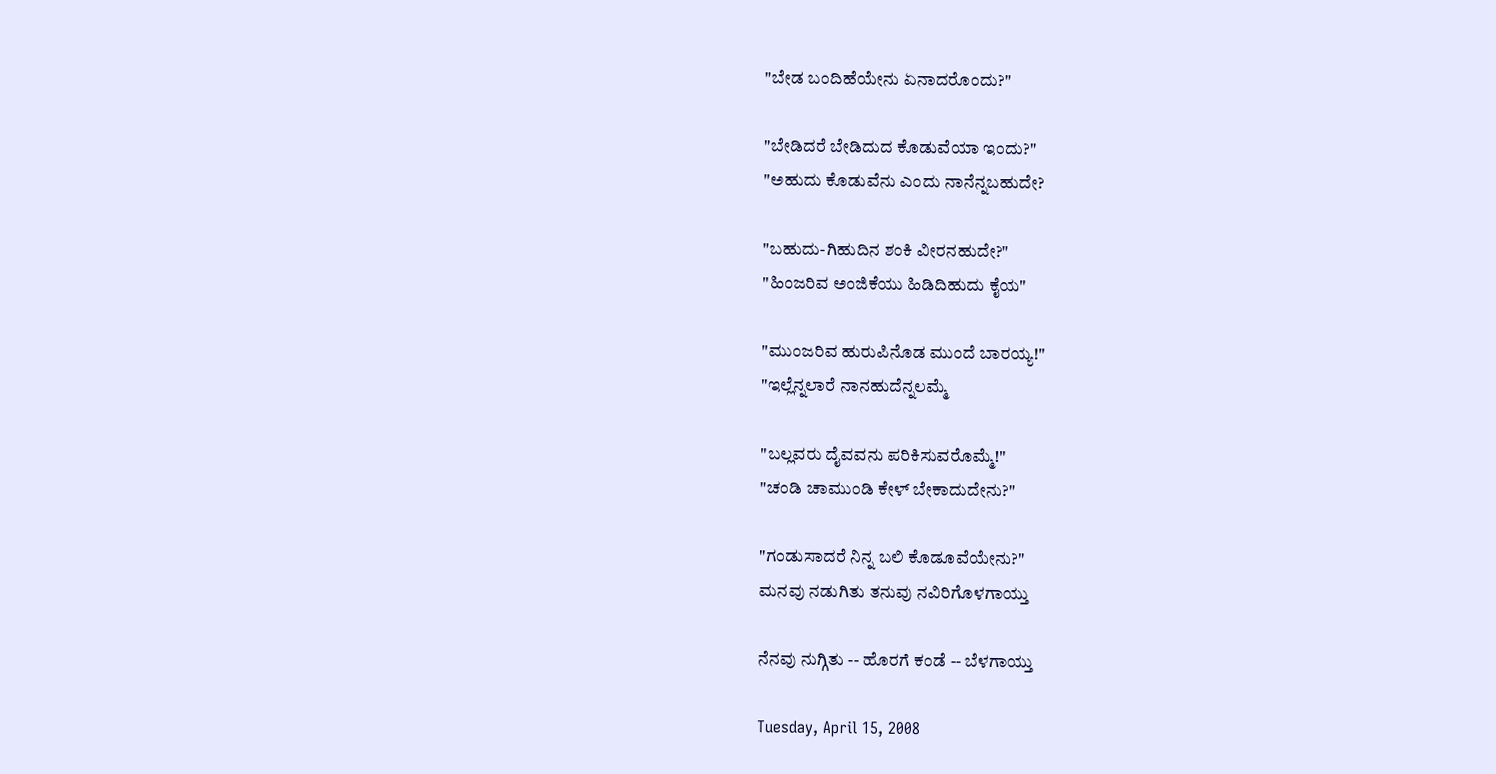"ಬೇಡ ಬಂದಿಹೆಯೇನು ಏನಾದರೊಂದು?"

"ಬೇಡಿದರೆ ಬೇಡಿದುದ ಕೊಡುವೆಯಾ ಇಂದು?"
"ಅಹುದು ಕೊಡುವೆನು ಎಂದು ನಾನೆನ್ನಬಹುದೇ?

"ಬಹುದು-ಗಿಹುದಿನ ಶಂಕಿ ವೀರನಹುದೇ?"
"ಹಿಂಜರಿವ ಅಂಜಿಕೆಯು ಹಿಡಿದಿಹುದು ಕೈಯ"

"ಮುಂಜರಿವ ಹುರುಪಿನೊಡ ಮುಂದೆ ಬಾರಯ್ಯ!"
"ಇಲ್ಲೆನ್ನಲಾರೆ ನಾನಹುದೆನ್ನಲಮ್ಮೆ

"ಬಲ್ಲವರು ದೈವವನು ಪರಿಕಿಸುವರೊಮ್ಮೆ!"
"ಚಂಡಿ ಚಾಮುಂಡಿ ಕೇಳ್ ಬೇಕಾದುದೇನು?"

"ಗಂಡುಸಾದರೆ ನಿನ್ನ ಬಲಿ ಕೊಡೂವೆಯೇನು?"
ಮನವು ನಡುಗಿತು ತನುವು ನವಿರಿಗೊಳಗಾಯ್ತು

ನೆನವು ನುಗ್ಗಿತು -- ಹೊರಗೆ ಕಂಡೆ -- ಬೆಳಗಾಯ್ತು

Tuesday, April 15, 2008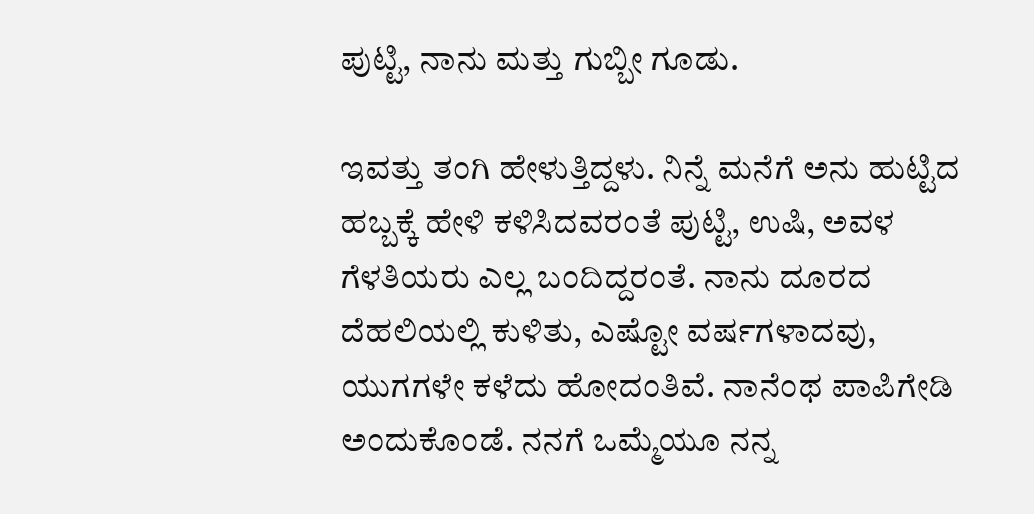ಪುಟ್ಟಿ, ನಾನು ಮತ್ತು ಗುಬ್ಬೀ ಗೂಡು.

ಇವತ್ತು ತಂಗಿ ಹೇಳುತ್ತಿದ್ದಳು. ನಿನ್ನೆ ಮನೆಗೆ ಅನು ಹುಟ್ಟಿದ ಹಬ್ಬಕ್ಕೆ ಹೇಳಿ ಕಳಿಸಿದವರಂತೆ ಪುಟ್ಟಿ, ಉಷಿ, ಅವಳ ಗೆಳತಿಯರು ಎಲ್ಲ ಬಂದಿದ್ದರಂತೆ. ನಾನು ದೂರದ ದೆಹಲಿಯಲ್ಲಿ ಕುಳಿತು, ಎಷ್ಟೋ ವರ್ಷಗಳಾದವು, ಯುಗಗಳೇ ಕಳೆದು ಹೋದಂತಿವೆ. ನಾನೆಂಥ ಪಾಪಿಗೇಡಿ ಅಂದುಕೊಂಡೆ. ನನಗೆ ಒಮ್ಮೆಯೂ ನನ್ನ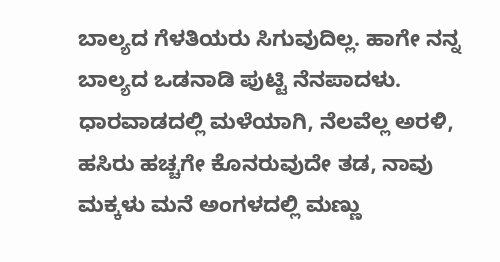ಬಾಲ್ಯದ ಗೆಳತಿಯರು ಸಿಗುವುದಿಲ್ಲ. ಹಾಗೇ ನನ್ನ ಬಾಲ್ಯದ ಒಡನಾಡಿ ಪುಟ್ಟಿ ನೆನಪಾದಳು. ಧಾರವಾಡದಲ್ಲಿ ಮಳೆಯಾಗಿ, ನೆಲವೆಲ್ಲ ಅರಳಿ, ಹಸಿರು ಹಚ್ಚಗೇ ಕೊನರುವುದೇ ತಡ, ನಾವು ಮಕ್ಕಳು ಮನೆ ಅಂಗಳದಲ್ಲಿ ಮಣ್ಣು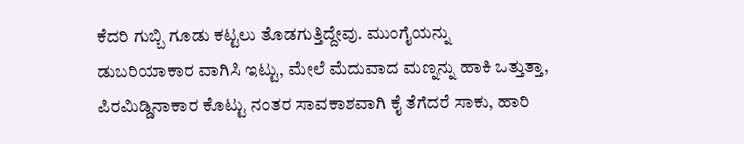ಕೆದರಿ ಗುಬ್ಬಿ ಗೂಡು ಕಟ್ಟಲು ತೊಡಗುತ್ತಿದ್ದೇವು. ಮುಂಗೈಯನ್ನು ಡುಬರಿಯಾಕಾರ ವಾಗಿಸಿ ಇಟ್ಟು, ಮೇಲೆ ಮೆದುವಾದ ಮಣ್ನನ್ನು ಹಾಕಿ ಒತ್ತುತ್ತಾ, ಪಿರಮಿಡ್ಡಿನಾಕಾರ ಕೊಟ್ಟು ನಂತರ ಸಾವಕಾಶವಾಗಿ ಕೈ ತೆಗೆದರೆ ಸಾಕು, ಹಾರಿ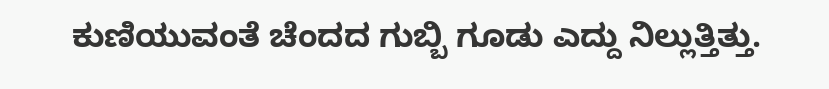ಕುಣಿಯುವಂತೆ ಚೆಂದದ ಗುಬ್ಬಿ ಗೂಡು ಎದ್ದು ನಿಲ್ಲುತ್ತಿತ್ತು.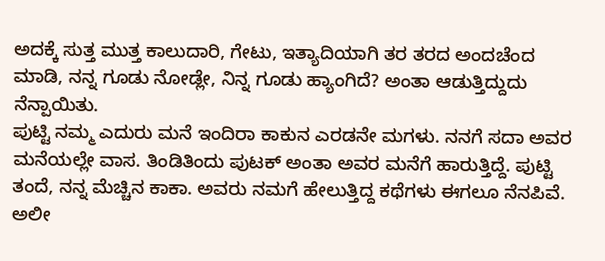ಅದಕ್ಕೆ ಸುತ್ತ ಮುತ್ತ ಕಾಲುದಾರಿ, ಗೇಟು, ಇತ್ಯಾದಿಯಾಗಿ ತರ ತರದ ಅಂದಚೆಂದ ಮಾಡಿ, ನನ್ನ ಗೂಡು ನೋಡ್ಲೇ, ನಿನ್ನ ಗೂಡು ಹ್ಯಾಂಗಿದೆ? ಅಂತಾ ಆಡುತ್ತಿದ್ದುದು ನೆನ್ಪಾಯಿತು.
ಪುಟ್ಟಿ ನಮ್ಮ ಎದುರು ಮನೆ ಇಂದಿರಾ ಕಾಕುನ ಎರಡನೇ ಮಗಳು. ನನಗೆ ಸದಾ ಅವರ ಮನೆಯಲ್ಲೇ ವಾಸ. ತಿಂಡಿತಿಂದು ಪುಟಕ್ ಅಂತಾ ಅವರ ಮನೆಗೆ ಹಾರುತ್ತಿದ್ದೆ. ಪುಟ್ಟಿ ತಂದೆ, ನನ್ನ ಮೆಚ್ಚಿನ ಕಾಕಾ. ಅವರು ನಮಗೆ ಹೇಲುತ್ತಿದ್ದ ಕಥೆಗಳು ಈಗಲೂ ನೆನಪಿವೆ. ಅಲೀ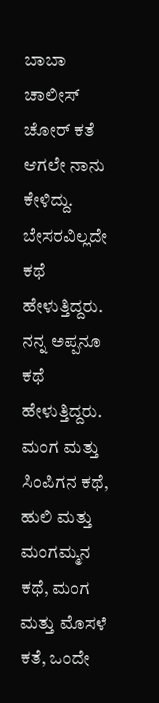ಬಾಬಾ ಚಾಲೀಸ್ ಚೋರ್ ಕತೆ ಆಗಲೇ ನಾನು ಕೇಳಿದ್ದು. ಬೇಸರವಿಲ್ಲದೇ ಕಥೆ ಹೇಳುತ್ತಿದ್ದರು. ನನ್ನ ಅಪ್ಪನೂ ಕಥೆ ಹೇಳುತ್ತಿದ್ದರು. ಮಂಗ ಮತ್ತು ಸಿಂಪಿಗನ ಕಥೆ, ಹುಲಿ ಮತ್ತು ಮಂಗಮ್ಮನ ಕಥೆ, ಮಂಗ ಮತ್ತು ಮೊಸಳೆ ಕತೆ, ಒಂದೇ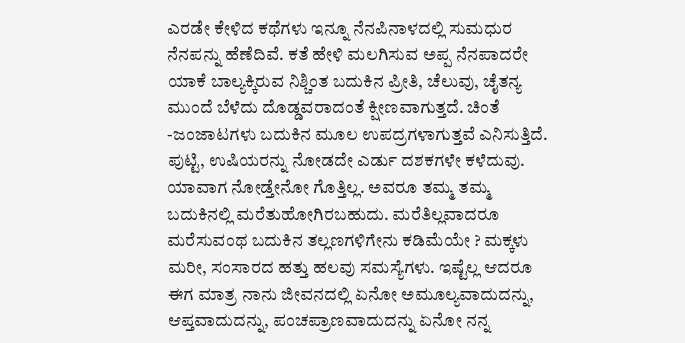ಎರಡೇ ಕೇಳಿದ ಕಥೆಗಳು ಇನ್ನೂ ನೆನಪಿನಾಳದಲ್ಲಿ ಸುಮಧುರ ನೆನಪನ್ನು ಹೆಣೆದಿವೆ. ಕತೆ ಹೇಳಿ ಮಲಗಿಸುವ ಅಪ್ಪ ನೆನಪಾದರೇ ಯಾಕೆ ಬಾಲ್ಯಕ್ಕಿರುವ ನಿಶ್ಚಿಂತ ಬದುಕಿನ ಪ್ರೀತಿ, ಚೆಲುವು, ಚೈತನ್ಯ ಮುಂದೆ ಬೆಳೆದು ದೊಡ್ಡವರಾದಂತೆ ಕ್ಷೀಣವಾಗುತ್ತದೆ. ಚಿಂತೆ -ಜಂಜಾಟಗಳು ಬದುಕಿನ ಮೂಲ ಉಪದ್ರಗಳಾಗುತ್ತವೆ ಎನಿಸುತ್ತಿದೆ. ಪುಟ್ಟಿ, ಉಷಿಯರನ್ನು ನೋಡದೇ ಎರ್ಡು ದಶಕಗಳೇ ಕಳೆದುವು. ಯಾವಾಗ ನೋಡ್ತೇನೋ ಗೊತ್ತಿಲ್ಲ. ಅವರೂ ತಮ್ಮ ತಮ್ಮ ಬದುಕಿನಲ್ಲಿ ಮರೆತುಹೋಗಿರಬಹುದು. ಮರೆತಿಲ್ಲವಾದರೂ ಮರೆಸುವಂಥ ಬದುಕಿನ ತಲ್ಲಣಗಳಿಗೇನು ಕಡಿಮೆಯೇ ? ಮಕ್ಕಳು ಮರೀ, ಸಂಸಾರದ ಹತ್ತು ಹಲವು ಸಮಸ್ಯೆಗಳು. ಇಷ್ಟೆಲ್ಲ ಆದರೂ ಈಗ ಮಾತ್ರ ನಾನು ಜೀವನದಲ್ಲಿ ಏನೋ ಅಮೂಲ್ಯವಾದುದನ್ನು, ಆಪ್ತವಾದುದನ್ನು, ಪಂಚಪ್ರಾಣವಾದುದನ್ನು ಏನೋ ನನ್ನ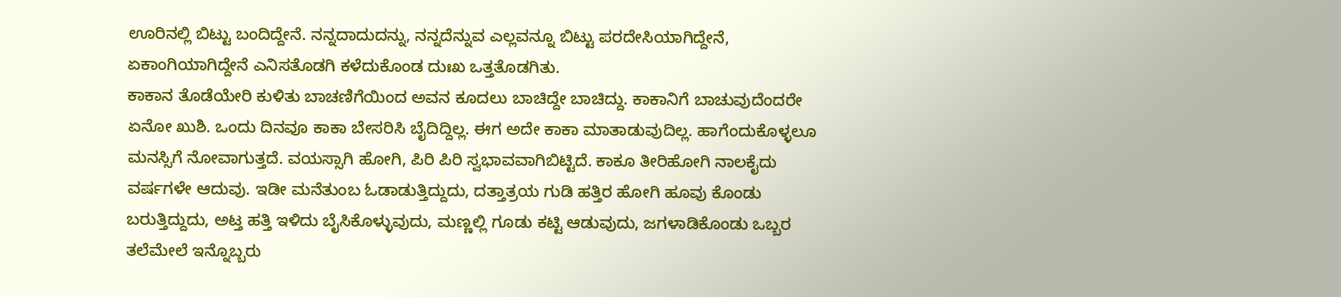ಊರಿನಲ್ಲಿ ಬಿಟ್ಟು ಬಂದಿದ್ದೇನೆ. ನನ್ನದಾದುದನ್ನು, ನನ್ನದೆನ್ನುವ ಎಲ್ಲವನ್ನೂ ಬಿಟ್ಟು ಪರದೇಸಿಯಾಗಿದ್ದೇನೆ, ಏಕಾಂಗಿಯಾಗಿದ್ದೇನೆ ಎನಿಸತೊಡಗಿ ಕಳೆದುಕೊಂಡ ದುಃಖ ಒತ್ತತೊಡಗಿತು.
ಕಾಕಾನ ತೊಡೆಯೇರಿ ಕುಳಿತು ಬಾಚಣಿಗೆಯಿಂದ ಅವನ ಕೂದಲು ಬಾಚಿದ್ದೇ ಬಾಚಿದ್ದು. ಕಾಕಾನಿಗೆ ಬಾಚುವುದೆಂದರೇ ಏನೋ ಖುಶಿ. ಒಂದು ದಿನವೂ ಕಾಕಾ ಬೇಸರಿಸಿ ಬೈದಿದ್ದಿಲ್ಲ. ಈಗ ಅದೇ ಕಾಕಾ ಮಾತಾಡುವುದಿಲ್ಲ. ಹಾಗೆಂದುಕೊಳ್ಳಲೂ ಮನಸ್ಸಿಗೆ ನೋವಾಗುತ್ತದೆ. ವಯಸ್ಸಾಗಿ ಹೋಗಿ, ಪಿರಿ ಪಿರಿ ಸ್ವಭಾವವಾಗಿಬಿಟ್ಟಿದೆ. ಕಾಕೂ ತೀರಿಹೋಗಿ ನಾಲಕೈದು ವರ್ಷಗಳೇ ಆದುವು. ಇಡೀ ಮನೆತುಂಬ ಓಡಾಡುತ್ತಿದ್ದುದು, ದತ್ತಾತ್ರಯ ಗುಡಿ ಹತ್ತಿರ ಹೋಗಿ ಹೂವು ಕೊಂಡು ಬರುತ್ತಿದ್ದುದು, ಅಟ್ತ ಹತ್ತಿ ಇಳಿದು ಬೈಸಿಕೊಳ್ಳುವುದು, ಮಣ್ಣಲ್ಲಿ ಗೂಡು ಕಟ್ಟಿ ಆಡುವುದು, ಜಗಳಾಡಿಕೊಂಡು ಒಬ್ಬರ ತಲೆಮೇಲೆ ಇನ್ನೊಬ್ಬರು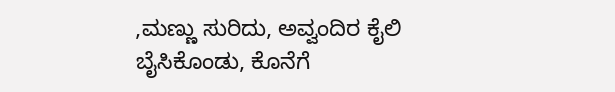,ಮಣ್ಣು ಸುರಿದು, ಅವ್ವಂದಿರ ಕೈಲಿ ಬೈಸಿಕೊಂಡು, ಕೊನೆಗೆ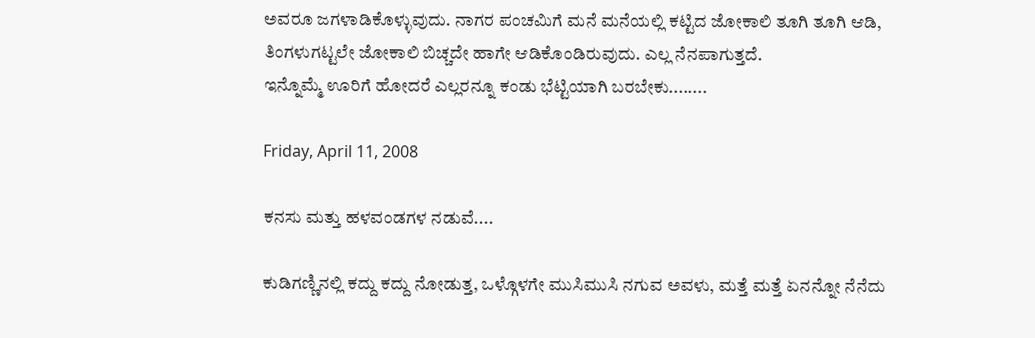ಅವರೂ ಜಗಳಾಡಿಕೊಳ್ಳುವುದು. ನಾಗರ ಪಂಚಮಿಗೆ ಮನೆ ಮನೆಯಲ್ಲಿ ಕಟ್ಟಿದ ಜೋಕಾಲಿ ತೂಗಿ ತೂಗಿ ಆಡಿ, ತಿಂಗಳುಗಟ್ಟಲೇ ಜೋಕಾಲಿ ಬಿಚ್ಚದೇ ಹಾಗೇ ಆಡಿಕೊಂಡಿರುವುದು. ಎಲ್ಲ ನೆನಪಾಗುತ್ತದೆ.
ಇನ್ನೊಮ್ಮೆ ಊರಿಗೆ ಹೋದರೆ ಎಲ್ಲರನ್ನೂ ಕಂಡು ಭೆಟ್ಟಿಯಾಗಿ ಬರಬೇಕು........

Friday, April 11, 2008

ಕನಸು ಮತ್ತು ಹಳವಂಡಗಳ ನಡುವೆ....

ಕುಡಿಗಣ್ಣಿನಲ್ಲಿ ಕದ್ದು ಕದ್ದು ನೋಡುತ್ತ, ಒಳ್ಗೊಳಗೇ ಮುಸಿಮುಸಿ ನಗುವ ಅವಳು, ಮತ್ತೆ ಮತ್ತೆ ಏನನ್ನೋ ನೆನೆದು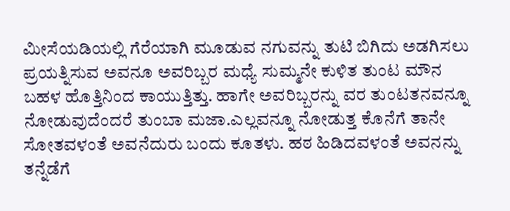ಮೀಸೆಯಡಿಯಲ್ಲಿ ಗೆರೆಯಾಗಿ ಮೂಡುವ ನಗುವನ್ನು ತುಟಿ ಬಿಗಿದು ಅಡಗಿಸಲು ಪ್ರಯತ್ನಿಸುವ ಅವನೂ ಅವರಿಬ್ಬರ ಮಧ್ಯೆ ಸುಮ್ಮನೇ ಕುಳಿತ ತುಂಟ ಮೌನ ಬಹಳ ಹೊತ್ತಿನಿಂದ ಕಾಯುತ್ತಿತ್ತು. ಹಾಗೇ ಅವರಿಬ್ಬರನ್ನು ವರ ತುಂಟತನವನ್ನೂ ನೋಡುವುದೆಂದರೆ ತುಂಬಾ ಮಜಾ.ಎಲ್ಲವನ್ನೂ ನೋಡುತ್ತ ಕೊನೆಗೆ ತಾನೇ ಸೋತವಳಂತೆ ಅವನೆದುರು ಬಂದು ಕೂತಳು. ಹಠ ಹಿಡಿದವಳಂತೆ ಅವನನ್ನು ತನ್ನೆಡೆಗೆ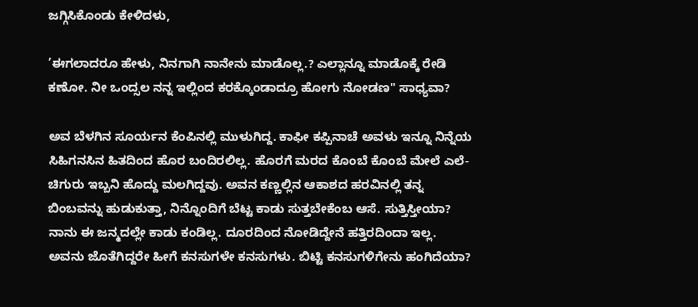ಜಗ್ಗಿಸಿಕೊಂಡು ಕೇಳಿದಳು,

’ಈಗಲಾದರೂ ಹೇಳು, ನಿನಗಾಗಿ ನಾನೇನು ಮಾಡೊಲ್ಲ.? ಎಲ್ಲಾನ್ನೂ ಮಾಡೊಕ್ಕೆ ರೇಡಿ ಕಣೋ. ನೀ ಒಂದ್ಸಲ ನನ್ನ ಇಲ್ಲಿಂದ ಕರಕ್ಕೊಂಡಾದ್ರೂ ಹೋಗು ನೋಡಣ" ಸಾಧ್ಯವಾ?

ಅವ ಬೆಳಗಿನ ಸೂರ್ಯನ ಕೆಂಪಿನಲ್ಲಿ ಮುಳುಗಿದ್ದ. ಕಾಫೀ ಕಪ್ಪಿನಾಚೆ ಅವಳು ಇನ್ನೂ ನಿನ್ನೆಯ ಸಿಹಿಗನಸಿನ ಹಿತದಿಂದ ಹೊರ ಬಂದಿರಲಿಲ್ಲ. ಹೊರಗೆ ಮರದ ಕೊಂಬೆ ಕೊಂಬೆ ಮೇಲೆ ಎಲೆ-ಚಿಗುರು ಇಬ್ಬನಿ ಹೊದ್ದು ಮಲಗಿದ್ದವು. ಅವನ ಕಣ್ಣಲ್ಲಿನ ಆಕಾಶದ ಹರವಿನಲ್ಲಿ ತನ್ನ ಬಿಂಬವನ್ನು ಹುಡುಕುತ್ತಾ, ನಿನ್ನೊಂದಿಗೆ ಬೆಟ್ಟ ಕಾಡು ಸುತ್ತಬೇಕೆಂಬ ಆಸೆ. ಸುತ್ತಿಸ್ತೀಯಾ? ನಾನು ಈ ಜನ್ಮದಲ್ಲೇ ಕಾಡು ಕಂಡಿಲ್ಲ. ದೂರದಿಂದ ನೋಡಿದ್ದೇನೆ ಹತ್ತಿರದಿಂದಾ ಇಲ್ಲ. ಅವನು ಜೊತೆಗಿದ್ದರೇ ಹೀಗೆ ಕನಸುಗಳೇ ಕನಸುಗಳು. ಬಿಟ್ಟಿ ಕನಸುಗಳಿಗೇನು ಹಂಗಿದೆಯಾ?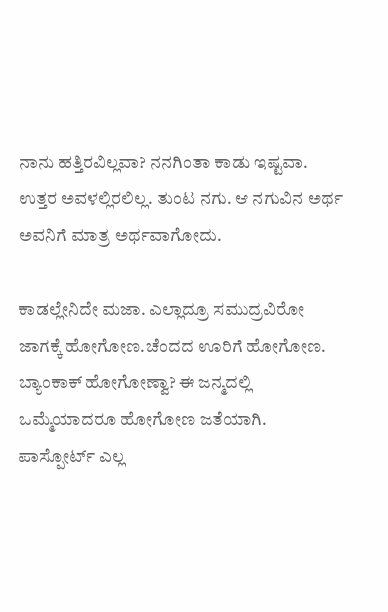ನಾನು ಹತ್ತಿರವಿಲ್ಲವಾ? ನನಗಿಂತಾ ಕಾಡು ಇಷ್ಟವಾ. ಉತ್ತರ ಅವಳಲ್ಲಿರಲಿಲ್ಲ. ತುಂಟ ನಗು. ಆ ನಗುವಿನ ಅರ್ಥ ಅವನಿಗೆ ಮಾತ್ರ ಅರ್ಥವಾಗೋದು.

ಕಾಡಲ್ಲೇನಿದೇ ಮಜಾ. ಎಲ್ಲಾದ್ರೂ ಸಮುದ್ರವಿರೋ ಜಾಗಕ್ಕೆ ಹೋಗೋಣ.ಚೆಂದದ ಊರಿಗೆ ಹೋಗೋಣ. ಬ್ಯಾಂಕಾಕ್ ಹೋಗೋಣ್ವಾ? ಈ ಜನ್ಮದಲ್ಲಿ ಒಮ್ಮೆಯಾದರೂ ಹೋಗೋಣ ಜತೆಯಾಗಿ. ಪಾಸ್ಪೋರ್ಟ್ ಎಲ್ಲ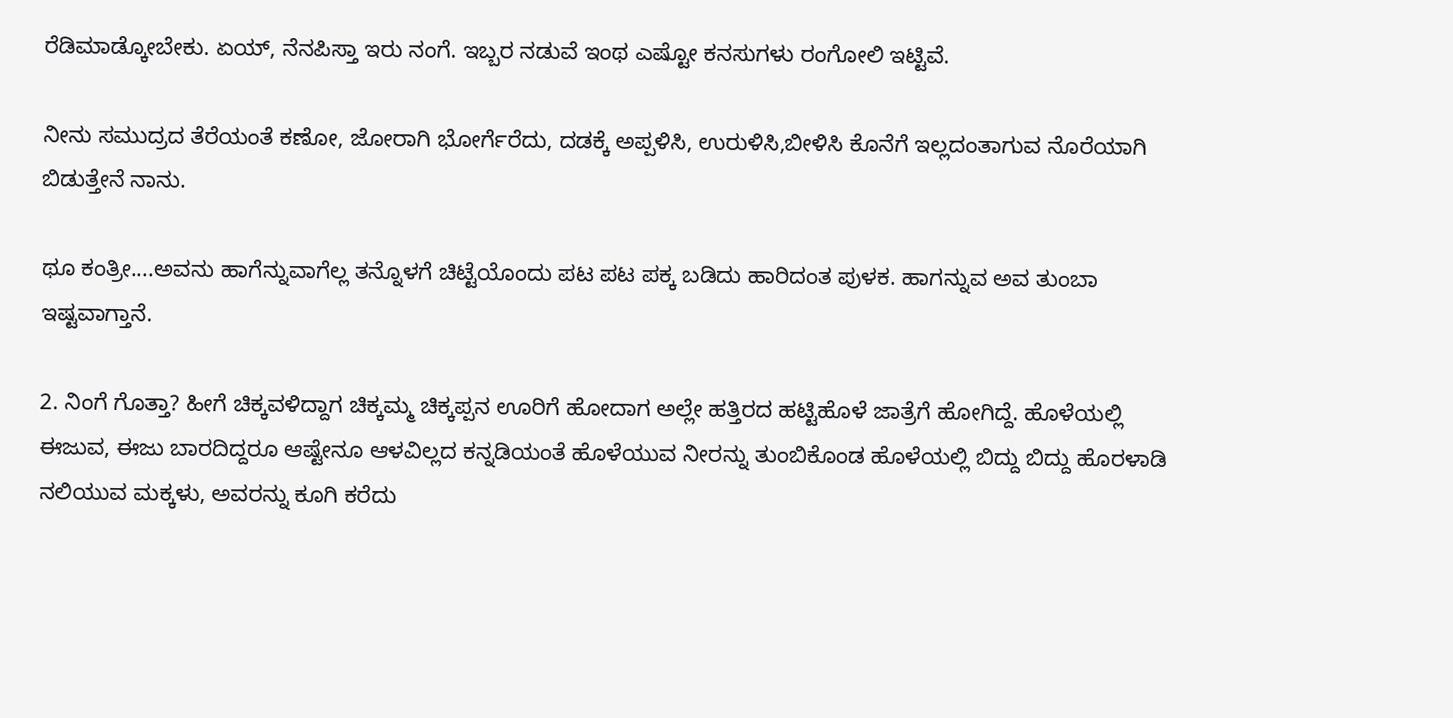ರೆಡಿಮಾಡ್ಕೋಬೇಕು. ಏಯ್, ನೆನಪಿಸ್ತಾ ಇರು ನಂಗೆ. ಇಬ್ಬರ ನಡುವೆ ಇಂಥ ಎಷ್ಟೋ ಕನಸುಗಳು ರಂಗೋಲಿ ಇಟ್ಟಿವೆ.

ನೀನು ಸಮುದ್ರದ ತೆರೆಯಂತೆ ಕಣೋ, ಜೋರಾಗಿ ಭೋರ್ಗೆರೆದು, ದಡಕ್ಕೆ ಅಪ್ಪಳಿಸಿ, ಉರುಳಿಸಿ,ಬೀಳಿಸಿ ಕೊನೆಗೆ ಇಲ್ಲದಂತಾಗುವ ನೊರೆಯಾಗಿ ಬಿಡುತ್ತೇನೆ ನಾನು.

ಥೂ ಕಂತ್ರೀ....ಅವನು ಹಾಗೆನ್ನುವಾಗೆಲ್ಲ ತನ್ನೊಳಗೆ ಚಿಟ್ಟೆಯೊಂದು ಪಟ ಪಟ ಪಕ್ಕ ಬಡಿದು ಹಾರಿದಂತ ಪುಳಕ. ಹಾಗನ್ನುವ ಅವ ತುಂಬಾ ಇಷ್ಟವಾಗ್ತಾನೆ.

2. ನಿಂಗೆ ಗೊತ್ತಾ? ಹೀಗೆ ಚಿಕ್ಕವಳಿದ್ದಾಗ ಚಿಕ್ಕಮ್ಮ ಚಿಕ್ಕಪ್ಪನ ಊರಿಗೆ ಹೋದಾಗ ಅಲ್ಲೇ ಹತ್ತಿರದ ಹಟ್ಟಿಹೊಳೆ ಜಾತ್ರೆಗೆ ಹೋಗಿದ್ದೆ. ಹೊಳೆಯಲ್ಲಿ ಈಜುವ, ಈಜು ಬಾರದಿದ್ದರೂ ಆಷ್ಟೇನೂ ಆಳವಿಲ್ಲದ ಕನ್ನಡಿಯಂತೆ ಹೊಳೆಯುವ ನೀರನ್ನು ತುಂಬಿಕೊಂಡ ಹೊಳೆಯಲ್ಲಿ ಬಿದ್ದು ಬಿದ್ದು ಹೊರಳಾಡಿ ನಲಿಯುವ ಮಕ್ಕಳು, ಅವರನ್ನು ಕೂಗಿ ಕರೆದು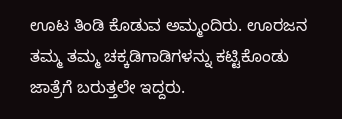ಊಟ ತಿಂಡಿ ಕೊಡುವ ಅಮ್ಮಂದಿರು. ಊರಜನ ತಮ್ಮ ತಮ್ಮ ಚಕ್ಕಡಿಗಾಡಿಗಳನ್ನು ಕಟ್ಟಿಕೊಂಡು ಜಾತ್ರೆಗೆ ಬರುತ್ತಲೇ ಇದ್ದರು.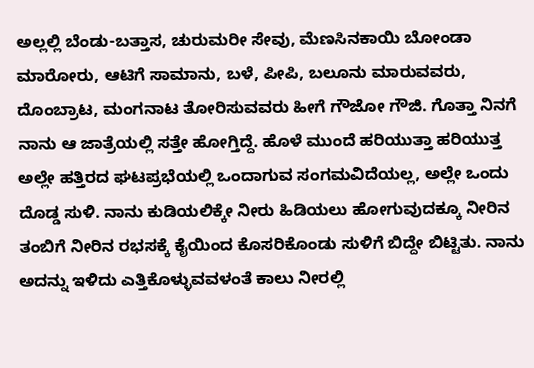ಅಲ್ಲಲ್ಲಿ ಬೆಂಡು-ಬತ್ತಾಸ, ಚುರುಮರೀ ಸೇವು, ಮೆಣಸಿನಕಾಯಿ ಬೋಂಡಾ ಮಾರೋರು, ಆಟಿಗೆ ಸಾಮಾನು, ಬಳೆ, ಪೀಪಿ, ಬಲೂನು ಮಾರುವವರು, ದೊಂಬ್ರಾಟ, ಮಂಗನಾಟ ತೋರಿಸುವವರು ಹೀಗೆ ಗೌಜೋ ಗೌಜಿ. ಗೊತ್ತಾ ನಿನಗೆ ನಾನು ಆ ಜಾತ್ರೆಯಲ್ಲಿ ಸತ್ತೇ ಹೋಗ್ತಿದ್ದೆ. ಹೊಳೆ ಮುಂದೆ ಹರಿಯುತ್ತಾ ಹರಿಯುತ್ತ ಅಲ್ಲೇ ಹತ್ತಿರದ ಘಟಪ್ರಭೆಯಲ್ಲಿ ಒಂದಾಗುವ ಸಂಗಮವಿದೆಯಲ್ಲ, ಅಲ್ಲೇ ಒಂದು ದೊಡ್ಡ ಸುಳಿ. ನಾನು ಕುಡಿಯಲಿಕ್ಕೇ ನೀರು ಹಿಡಿಯಲು ಹೋಗುವುದಕ್ಕೂ ನೀರಿನ ತಂಬಿಗೆ ನೀರಿನ ರಭಸಕ್ಕೆ ಕೈಯಿಂದ ಕೊಸರಿಕೊಂಡು ಸುಳಿಗೆ ಬಿದ್ದೇ ಬಿಟ್ಟಿತು. ನಾನು ಅದನ್ನು ಇಳಿದು ಎತ್ತಿಕೊಳ್ಳುವವಳಂತೆ ಕಾಲು ನೀರಲ್ಲಿ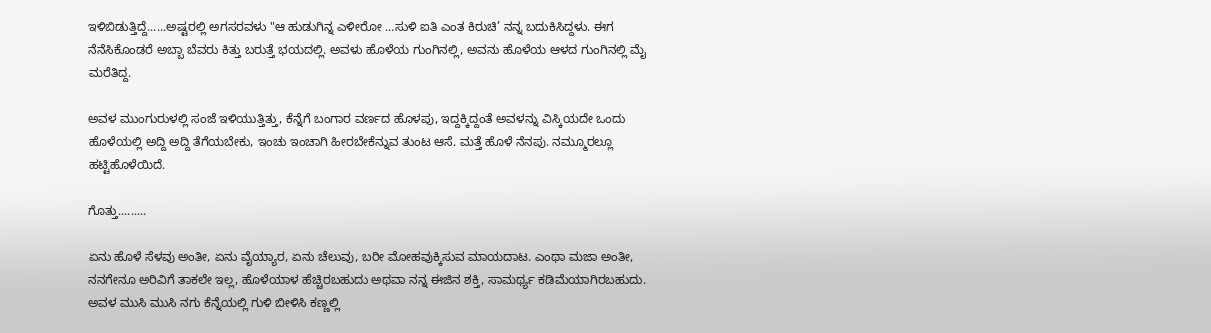ಇಳಿಬಿಡುತ್ತಿದ್ದೆ......ಅಷ್ಟರಲ್ಲಿ ಅಗಸರವಳು "ಆ ಹುಡುಗಿನ್ನ ಎಳೀರೋ ...ಸುಳಿ ಐತಿ ಎಂತ ಕಿರುಚಿ’ ನನ್ನ ಬದುಕಿಸಿದ್ದಳು. ಈಗ ನೆನೆಸಿಕೊಂಡರೆ ಅಬ್ಬಾ ಬೆವರು ಕಿತ್ತು ಬರುತ್ತೆ ಭಯದಲ್ಲಿ. ಅವಳು ಹೊಳೆಯ ಗುಂಗಿನಲ್ಲಿ, ಅವನು ಹೊಳೆಯ ಆಳದ ಗುಂಗಿನಲ್ಲಿ ಮೈ ಮರೆತಿದ್ದ.

ಅವಳ ಮುಂಗುರುಳಲ್ಲಿ ಸಂಜೆ ಇಳಿಯುತ್ತಿತ್ತು, ಕೆನ್ನೆಗೆ ಬಂಗಾರ ವರ್ಣದ ಹೊಳಪು, ಇದ್ದಕ್ಕಿದ್ದಂತೆ ಅವಳನ್ನು ವಿಸ್ಕಿಯದೇ ಒಂದು ಹೊಳೆಯಲ್ಲಿ ಅದ್ದಿ ಅದ್ದಿ ತೆಗೆಯಬೇಕು, ಇಂಚು ಇಂಚಾಗಿ ಹೀರಬೇಕೆನ್ನುವ ತುಂಟ ಆಸೆ. ಮತ್ತೆ ಹೊಳೆ ನೆನಪು. ನಮ್ಮೂರಲ್ಲೂ ಹಟ್ಟಿಹೊಳೆಯಿದೆ.

ಗೊತ್ತು.........

ಏನು ಹೊಳೆ ಸೆಳವು ಅಂತೀ, ಏನು ವೈಯ್ಯಾರ, ಏನು ಚೆಲುವು, ಬರೀ ಮೋಹವುಕ್ಕಿಸುವ ಮಾಯದಾಟ. ಎಂಥಾ ಮಜಾ ಅಂತೀ, ನನಗೇನೂ ಅರಿವಿಗೆ ತಾಕಲೇ ಇಲ್ಲ, ಹೊಳೆಯಾಳ ಹೆಚ್ಚಿರಬಹುದು ಅಥವಾ ನನ್ನ ಈಜಿನ ಶಕ್ತಿ, ಸಾಮರ್ಥ್ಯ ಕಡಿಮೆಯಾಗಿರಬಹುದು. ಅವಳ ಮುಸಿ ಮುಸಿ ನಗು ಕೆನ್ನೆಯಲ್ಲಿ ಗುಳಿ ಬೀಳಿಸಿ ಕಣ್ಣಲ್ಲಿ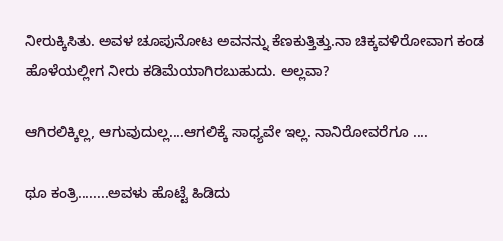ನೀರುಕ್ಕಿಸಿತು. ಅವಳ ಚೂಪುನೋಟ ಅವನನ್ನು ಕೆಣಕುತ್ತಿತ್ತು.ನಾ ಚಿಕ್ಕವಳಿರೋವಾಗ ಕಂಡ ಹೊಳೆಯಲ್ಲೀಗ ನೀರು ಕಡಿಮೆಯಾಗಿರಬುಹುದು. ಅಲ್ಲವಾ?

ಆಗಿರಲಿಕ್ಕಿಲ್ಲ, ಆಗುವುದುಲ್ಲ....ಆಗಲಿಕ್ಕೆ ಸಾಧ್ಯವೇ ಇಲ್ಲ. ನಾನಿರೋವರೆಗೂ ....

ಥೂ ಕಂತ್ರಿ........ಅವಳು ಹೊಟ್ಟೆ ಹಿಡಿದು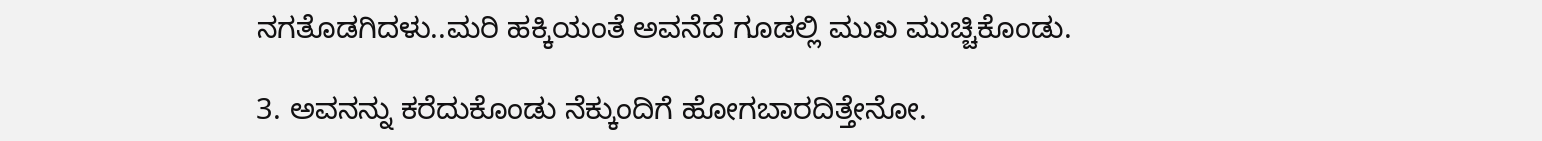ನಗತೊಡಗಿದಳು..ಮರಿ ಹಕ್ಕಿಯಂತೆ ಅವನೆದೆ ಗೂಡಲ್ಲಿ ಮುಖ ಮುಚ್ಚಿಕೊಂಡು.

3. ಅವನನ್ನು ಕರೆದುಕೊಂಡು ನೆಕ್ಕುಂದಿಗೆ ಹೋಗಬಾರದಿತ್ತೇನೋ.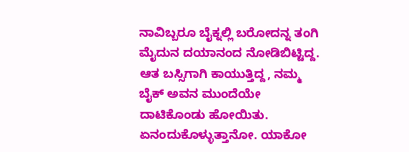ನಾವಿಬ್ಬರೂ ಬೈಕ್ನಲ್ಲಿ ಬರೋದನ್ನ ತಂಗಿ ಮೈದುನ ದಯಾನಂದ ನೋಡಿಬಿಟ್ಟಿದ್ದ. ಆತ ಬಸ್ಸಿಗಾಗಿ ಕಾಯುತ್ತಿದ್ದ, ನಮ್ಮ ಬೈಕ್ ಅವನ ಮುಂದೆಯೇ ದಾಟಿಕೊಂಡು ಹೋಯಿತು. ಏನಂದುಕೊಳ್ಳುತ್ತಾನೋ. ಯಾಕೋ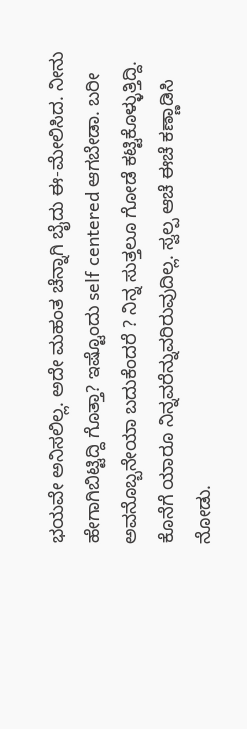ಭಯವೇ ಅನಿಸಲಿಲ್ಲ. ಅದೇ ಮಹಂತ ಚೆನ್ನಾಗಿ ಬೈದು ಈ-ಮೇಲಿಸಿದ. ನೀನು ಹೇಗಾಗಿಬಿಟ್ಟಿದ್ದಿ ಗೊತ್ತಾ? ಇಷ್ಟೊಂದು self centered ಆಗಬೇಡಾ. ಬರೀ ಅವನೊಬ್ಬನೇಯಾ ಬದುಕೆಂದರೆ ? ನಿನ್ನ ಸುತ್ತಲೂ ಗೋಡೆ ಕಟ್ಟಿಕೊಳ್ಳುತ್ತಿದ್ದಿ. ಕೊನೆಗೆ ಯಾರೂ ನಿನ್ನವರೆನ್ನುವರಿರುವುದಿಲ್ಲ. ಸ್ವಲ್ಪ ಆಚೆ ಈಚೆ ಕಣ್ಣಾಡಿಸಿ ನೋಡು.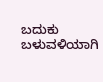ಬದುಕು ಬಳುವಳಿಯಾಗಿ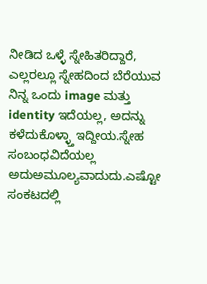ನೀಡಿದ ಒಳ್ಳೆ ಸ್ನೇಹಿತರಿದ್ದಾರೆ, ಎಲ್ಲರಲ್ಲೂ ಸ್ನೇಹದಿಂದ ಬೆರೆಯುವ ನಿನ್ನ ಒಂದು image ಮತ್ತು identity ಇದೆಯಲ್ಲ, ಅದನ್ನು ಕಳೆದುಕೊಳ್ಳ್ತಾ ಇದ್ದೀಯ.ಸ್ನೇಹ ಸಂಬಂಧವಿದೆಯಲ್ಲ ಅದುಅಮೂಲ್ಯವಾದುದು.ಎಷ್ಟೋ ಸಂಕಟದಲ್ಲಿ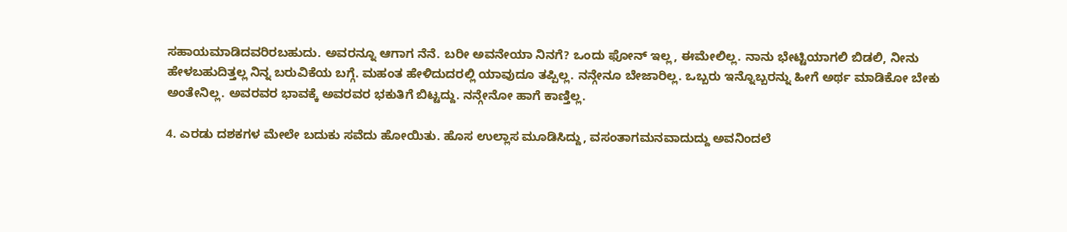ಸಹಾಯಮಾಡಿದವರಿರಬಹುದು. ಅವರನ್ನೂ ಆಗಾಗ ನೆನೆ. ಬರೀ ಅವನೇಯಾ ನಿನಗೆ? ಒಂದು ಫೋನ್ ಇಲ್ಲ, ಈಮೇಲಿಲ್ಲ. ನಾನು ಭೇಟ್ಟಿಯಾಗಲಿ ಬಿಡಲಿ, ನೀನು ಹೇಳಬಹುದಿತ್ತಲ್ಲ ನಿನ್ನ ಬರುವಿಕೆಯ ಬಗ್ಗೆ. ಮಹಂತ ಹೇಳಿದುದರಲ್ಲಿ ಯಾವುದೂ ತಪ್ಪಿಲ್ಲ. ನನ್ಗೇನೂ ಬೇಜಾರಿಲ್ಲ. ಒಬ್ಬರು ಇನ್ನೊಬ್ಬರನ್ನು ಹೀಗೆ ಅರ್ಥ ಮಾಡಿಕೋ ಬೇಕು ಅಂತೇನಿಲ್ಲ. ಅವರವರ ಭಾವಕ್ಕೆ ಅವರವರ ಭಕುತಿಗೆ ಬಿಟ್ಟದ್ದು. ನನ್ಗೇನೋ ಹಾಗೆ ಕಾಣ್ತಿಲ್ಲ.

4. ಎರಡು ದಶಕಗಳ ಮೇಲೇ ಬದುಕು ಸವೆದು ಹೋಯಿತು. ಹೊಸ ಉಲ್ಲಾಸ ಮೂಡಿಸಿದ್ದು, ವಸಂತಾಗಮನವಾದುದ್ದು ಅವನಿಂದಲೆ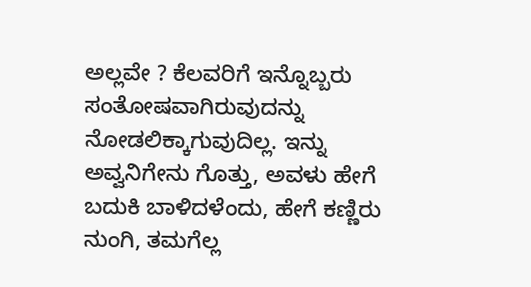ಅಲ್ಲವೇ ? ಕೆಲವರಿಗೆ ಇನ್ನೊಬ್ಬರು ಸಂತೋಷವಾಗಿರುವುದನ್ನು ನೋಡಲಿಕ್ಕಾಗುವುದಿಲ್ಲ. ಇನ್ನು ಅವ್ವನಿಗೇನು ಗೊತ್ತು, ಅವಳು ಹೇಗೆ ಬದುಕಿ ಬಾಳಿದಳೆಂದು, ಹೇಗೆ ಕಣ್ಣಿರು ನುಂಗಿ, ತಮಗೆಲ್ಲ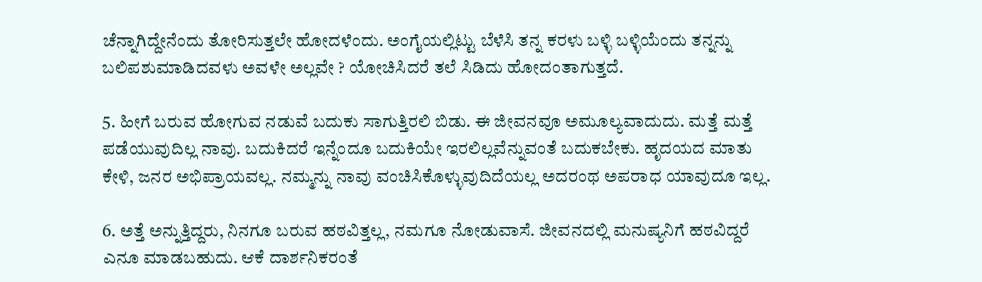ಚೆನ್ನಾಗಿದ್ದೇನೆಂದು ತೋರಿಸುತ್ತಲೇ ಹೋದಳೆಂದು. ಅಂಗೈಯಲ್ಲಿಟ್ಟು ಬೆಳೆಸಿ ತನ್ನ ಕರಳು ಬಳ್ಳಿ ಬಳ್ಳಿಯೆಂದು ತನ್ನನ್ನು ಬಲಿಪಶುಮಾಡಿದವಳು ಅವಳೇ ಅಲ್ಲವೇ ? ಯೋಚಿಸಿದರೆ ತಲೆ ಸಿಡಿದು ಹೋದಂತಾಗುತ್ತದೆ.

5. ಹೀಗೆ ಬರುವ ಹೋಗುವ ನಡುವೆ ಬದುಕು ಸಾಗುತ್ತಿರಲಿ ಬಿಡು. ಈ ಜೀವನವೂ ಅಮೂಲ್ಯವಾದುದು. ಮತ್ತೆ ಮತ್ತೆ ಪಡೆಯುವುದಿಲ್ಲ ನಾವು. ಬದುಕಿದರೆ ಇನ್ನೆಂದೂ ಬದುಕಿಯೇ ಇರಲಿಲ್ಲವೆನ್ನುವಂತೆ ಬದುಕಬೇಕು. ಹೃದಯದ ಮಾತು ಕೇಳಿ, ಜನರ ಅಭಿಪ್ರಾಯವಲ್ಲ. ನಮ್ಮನ್ನು ನಾವು ವಂಚಿಸಿಕೊಳ್ಳುವುದಿದೆಯಲ್ಲ ಅದರಂಥ ಅಪರಾಧ ಯಾವುದೂ ಇಲ್ಲ.

6. ಅತ್ತೆ ಅನ್ನುತ್ತಿದ್ದರು, ನಿನಗೂ ಬರುವ ಹಠವಿತ್ತಲ್ಲ, ನಮಗೂ ನೋಡುವಾಸೆ. ಜೀವನದಲ್ಲಿ ಮನುಷ್ಯನಿಗೆ ಹಠವಿದ್ದರೆ ಎನೂ ಮಾಡಬಹುದು. ಆಕೆ ದಾರ್ಶನಿಕರಂತೆ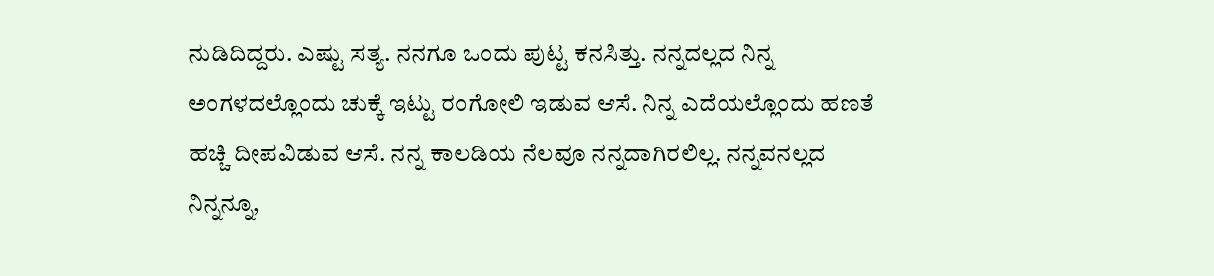ನುಡಿದಿದ್ದರು. ಎಷ್ಟು ಸತ್ಯ. ನನಗೂ ಒಂದು ಪುಟ್ಟ ಕನಸಿತ್ತು. ನನ್ನದಲ್ಲದ ನಿನ್ನ ಅಂಗಳದಲ್ಲೊಂದು ಚುಕ್ಕೆ ಇಟ್ಟು ರಂಗೋಲಿ ಇಡುವ ಆಸೆ. ನಿನ್ನ ಎದೆಯಲ್ಲೊಂದು ಹಣತೆ ಹಚ್ಚಿ ದೀಪವಿಡುವ ಆಸೆ. ನನ್ನ ಕಾಲಡಿಯ ನೆಲವೂ ನನ್ನದಾಗಿರಲಿಲ್ಲ. ನನ್ನವನಲ್ಲದ ನಿನ್ನನ್ನೂ,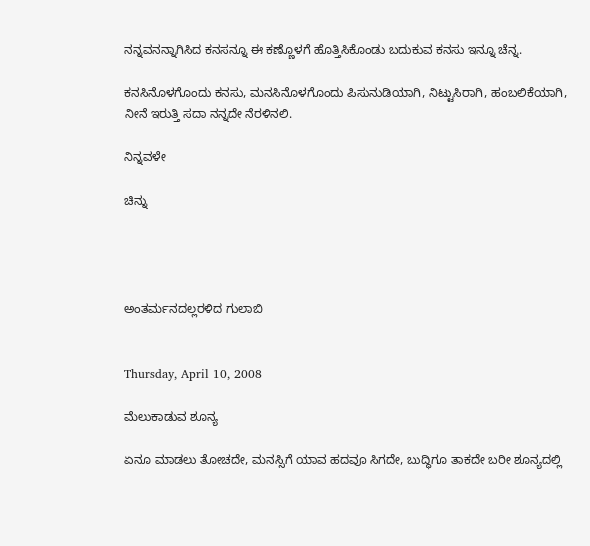ನನ್ನವನನ್ನಾಗಿಸಿದ ಕನಸನ್ನೂ ಈ ಕಣ್ಣೊಳಗೆ ಹೊತ್ತಿಸಿಕೊಂಡು ಬದುಕುವ ಕನಸು ಇನ್ನೂ ಚೆನ್ನ.

ಕನಸಿನೊಳಗೊಂದು ಕನಸು, ಮನಸಿನೊಳಗೊಂದು ಪಿಸುನುಡಿಯಾಗಿ, ನಿಟ್ಟುಸಿರಾಗಿ, ಹಂಬಲಿಕೆಯಾಗಿ, ನೀನೆ ಇರುತ್ತಿ ಸದಾ ನನ್ನದೇ ನೆರಳಿನಲಿ.

ನಿನ್ನವಳೇ

ಚಿನ್ನು




ಅಂತರ್ಮನದಲ್ಲರಳಿದ ಗುಲಾಬಿ


Thursday, April 10, 2008

ಮೆಲುಕಾಡುವ ಶೂನ್ಯ

ಏನೂ ಮಾಡಲು ತೋಚದೇ, ಮನಸ್ಸಿಗೆ ಯಾವ ಹದವೂ ಸಿಗದೇ, ಬುದ್ಧಿಗೂ ತಾಕದೇ ಬರೀ ಶೂನ್ಯದಲ್ಲಿ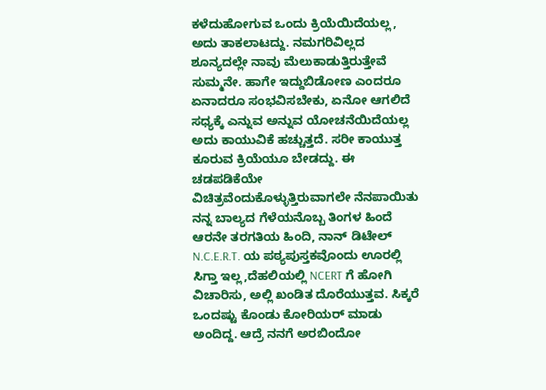ಕಳೆದುಹೋಗುವ ಒಂದು ಕ್ರಿಯೆಯಿದೆಯಲ್ಲ, ಅದು ತಾಕಲಾಟದ್ದು. ನಮಗರಿವಿಲ್ಲದ ಶೂನ್ಯದಲ್ಲೇ ನಾವು ಮೆಲುಕಾಡುತ್ತಿರುತ್ತೇವೆ ಸುಮ್ಮನೇ. ಹಾಗೇ ಇದ್ದುಬಿಡೋಣ ಎಂದರೂ ಏನಾದರೂ ಸಂಭವಿಸಬೇಕು, ಏನೋ ಆಗಲಿದೆ ಸಧ್ಯಕ್ಕೆ ಎನ್ನುವ ಅನ್ನುವ ಯೋಚನೆಯಿದೆಯಲ್ಲ ಅದು ಕಾಯುವಿಕೆ ಹಚ್ಚುತ್ತದೆ. ಸರೀ ಕಾಯುತ್ತ ಕೂರುವ ಕ್ರಿಯೆಯೂ ಬೇಡದ್ದು. ಈ ಚಡಪಡಿಕೆಯೇ ವಿಚಿತ್ರವೆಂದುಕೊಳ್ಳುತ್ತಿರುವಾಗಲೇ ನೆನಪಾಯಿತು ನನ್ನ ಬಾಲ್ಯದ ಗೆಳೆಯನೊಬ್ಬ ತಿಂಗಳ ಹಿಂದೆ ಆರನೇ ತರಗತಿಯ ಹಿಂದಿ, ನಾನ್ ಡಿಟೇಲ್ N.C.E.R.T. ಯ ಪಠ್ಯಪುಸ್ತಕವೊಂದು ಊರಲ್ಲಿ ಸಿಗ್ತಾ ಇಲ್ಲ,ದೆಹಲಿಯಲ್ಲಿ NCERT ಗೆ ಹೋಗಿ ವಿಚಾರಿಸು, ಅಲ್ಲಿ ಖಂಡಿತ ದೊರೆಯುತ್ತವ. ಸಿಕ್ಕರೆ ಒಂದಷ್ಟು ಕೊಂಡು ಕೋರಿಯರ್ ಮಾಡು ಅಂದಿದ್ದ. ಆದ್ರೆ ನನಗೆ ಅರಬಿಂದೋ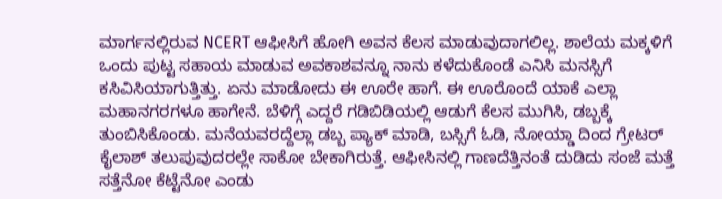ಮಾರ್ಗನಲ್ಲಿರುವ NCERT ಆಫೀಸಿಗೆ ಹೋಗಿ ಅವನ ಕೆಲಸ ಮಾಡುವುದಾಗಲಿಲ್ಲ. ಶಾಲೆಯ ಮಕ್ಕಳಿಗೆ ಒಂದು ಪುಟ್ಟ ಸಹಾಯ ಮಾಡುವ ಅವಕಾಶವನ್ನೂ ನಾನು ಕಳೆದುಕೊಂಡೆ ಎನಿಸಿ ಮನಸ್ಸಿಗೆ ಕಸಿವಿಸಿಯಾಗುತ್ತಿತ್ತು. ಏನು ಮಾಡೋದು ಈ ಊರೇ ಹಾಗೆ. ಈ ಊರೊಂದೆ ಯಾಕೆ ಎಲ್ಲಾ ಮಹಾನಗರಗಳೂ ಹಾಗೇನೆ. ಬೆಳಿಗ್ಗೆ ಎದ್ದರೆ ಗಡಿಬಿಡಿಯಲ್ಲಿ ಆಡುಗೆ ಕೆಲಸ ಮುಗಿಸಿ, ಡಬ್ಬಕ್ಕೆ ತುಂಬಿಸಿಕೊಂಡು. ಮನೆಯವರದ್ದೆಲ್ಲಾ ಡಬ್ಬ ಪ್ಯಾಕ್ ಮಾಡಿ, ಬಸ್ಸಿಗೆ ಓಡಿ, ನೋಯ್ಡಾ ದಿಂದ ಗ್ರೇಟರ್ ಕೈಲಾಶ್ ತಲುಪುವುದರಲ್ಲೇ ಸಾಕೋ ಬೇಕಾಗಿರುತ್ತೆ. ಆಫೀಸಿನಲ್ಲಿ ಗಾಣದೆತ್ತಿನಂತೆ ದುಡಿದು ಸಂಜೆ ಮತ್ತೆ ಸತ್ತೆನೋ ಕೆಟ್ಟೆನೋ ಎಂಡು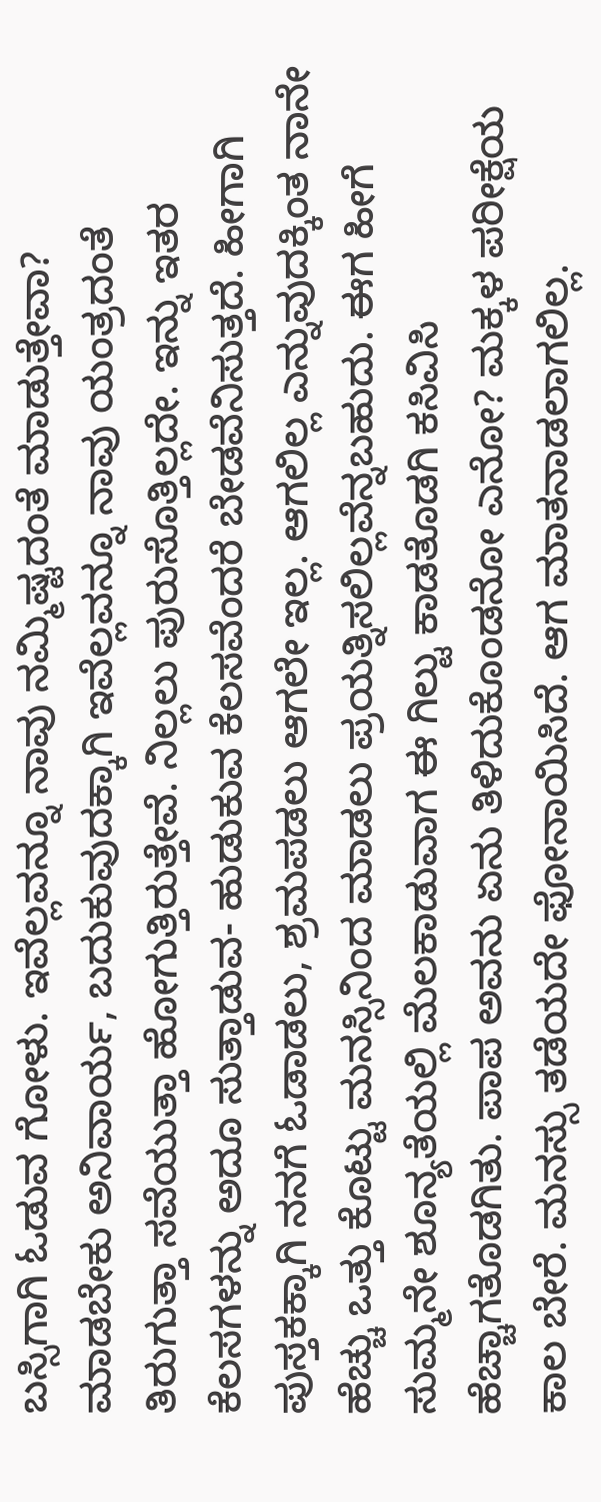ಬಸ್ಸಿಗಾಗಿ ಓಡುವ ಗೋಳು. ಇವೆಲ್ಲವನ್ನೂ ನಾವು ನಮ್ಮಿಷ್ಟದಂತೆ ಮಾಡುತ್ತೇವಾ? ಮಾಡಬೇಕು ಅನಿವಾರ್ಯ, ಬದುಕುವುದಕ್ಕಾಗಿ ಇವೆಲ್ಲವನ್ನೂ ನಾವು ಯಂತ್ರದಂತೆ ತಿರುಗುತ್ತಾ ಸವೆಯುತ್ತಾ ಹೋಗುತ್ತಿರುತ್ತೇವೆ. ನಿಲ್ಲಲು ಪುರುಸೊತ್ತಿಲ್ಲದೇ. ಇನ್ನು ಇತರ ಕೆಲಸಗಳನ್ನು ಅದೂ ಸುತ್ತಾಡುವ- ಹುಡುಕುವ ಕೆಲಸವೆಂದರೆ ಬೇಡವೆನಿಸುತ್ತದೆ. ಹೀಗಾಗಿ ಪುಸ್ತಕಕ್ಕಾಗಿ ನನಗೆ ಓಡಾಡಲು, ಶ್ರಮಪಡಲು ಆಗಲೇ ಇಲ್ಲ. ಆಗಲಿಲ್ಲ ಎನ್ನುವುದಕ್ಕಿಂತ ನಾನೇ ಹೆಚ್ಚು ಒತ್ತು ಕೊಟ್ಟು ಮನಸ್ಸಿನಿಂದ ಮಾಡಲು ಪ್ರಯತ್ನಿಸಲಿಲ್ಲವೆನ್ನಬಹುದು. ಈಗ ಹೀಗೆ ಸುಮ್ಮನೇ ಶೂನ್ಯತೆಯಲ್ಲಿ ಮೆಲಕಾಡುವಾಗ ಈ ಗಿಲ್ಟು ಕಾಡತೊಡಗಿ ಕಸಿವಿಸಿ ಹೆಚ್ಚಾಗತೊಡಗಿತು. ಪಾಪ ಅವನು ಏನು ತಿಳಿದುಕೊಂಡನೋ ಎನೋ? ಮಕ್ಕಳ ಪರೀಕ್ಷೆಯ ಕಾಲ ಬೇರೆ. ಮನಸ್ಸು ತಡೆಯದೇ ಫೋನಾಯಿಸಿದೆ. ಆಗ ಮಾತನಾಡಲಾಗಲಿಲ್ಲ.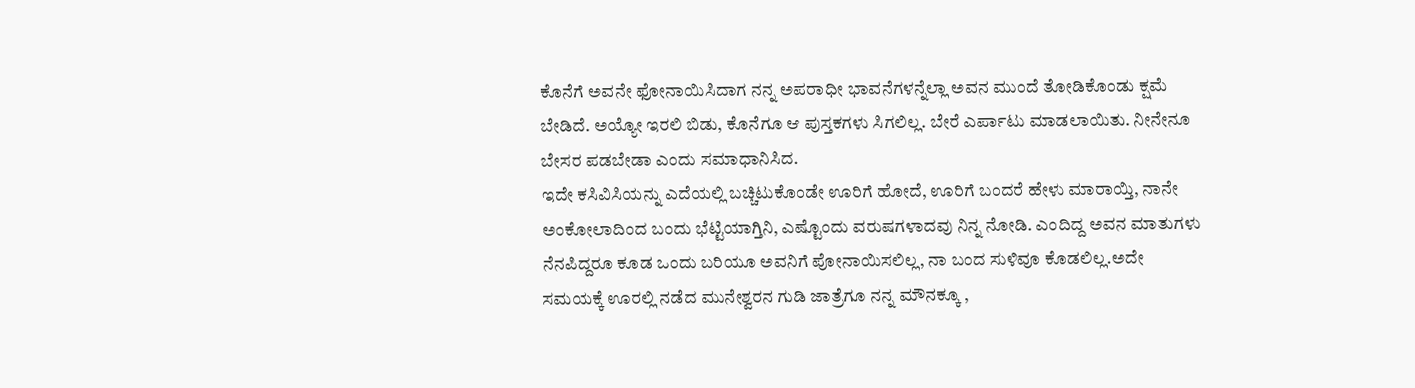ಕೊನೆಗೆ ಅವನೇ ಫೋನಾಯಿಸಿದಾಗ ನನ್ನ ಅಪರಾಧೀ ಭಾವನೆಗಳನ್ನೆಲ್ಲಾ ಅವನ ಮುಂದೆ ತೋಡಿಕೊಂಡು ಕ್ಷಮೆ ಬೇಡಿದೆ. ಅಯ್ಯೋ ಇರಲಿ ಬಿಡು, ಕೊನೆಗೂ ಆ ಪುಸ್ತಕಗಳು ಸಿಗಲಿಲ್ಲ. ಬೇರೆ ಎರ್ಪಾಟು ಮಾಡಲಾಯಿತು. ನೀನೇನೂ ಬೇಸರ ಪಡಬೇಡಾ ಎಂದು ಸಮಾಧಾನಿಸಿದ.
ಇದೇ ಕಸಿವಿಸಿಯನ್ನು ಎದೆಯಲ್ಲಿ ಬಚ್ಚಿಟುಕೊಂಡೇ ಊರಿಗೆ ಹೋದೆ, ಊರಿಗೆ ಬಂದರೆ ಹೇಳು ಮಾರಾಯ್ತಿ, ನಾನೇ ಅಂಕೋಲಾದಿಂದ ಬಂದು ಭೆಟ್ಟಿಯಾಗ್ತಿನಿ, ಎಷ್ಟೊಂದು ವರುಷಗಳಾದವು ನಿನ್ನ ನೋಡಿ. ಎಂದಿದ್ದ ಅವನ ಮಾತುಗಳು ನೆನಪಿದ್ದರೂ ಕೂಡ ಒಂದು ಬರಿಯೂ ಅವನಿಗೆ ಪೋನಾಯಿಸಲಿಲ್ಲ, ನಾ ಬಂದ ಸುಳಿವೂ ಕೊಡಲಿಲ್ಲ.ಅದೇ ಸಮಯಕ್ಕೆ ಊರಲ್ಲಿ ನಡೆದ ಮುನೇಶ್ವರನ ಗುಡಿ ಜಾತ್ರೆಗೂ ನನ್ನ ಮೌನಕ್ಕೂ ,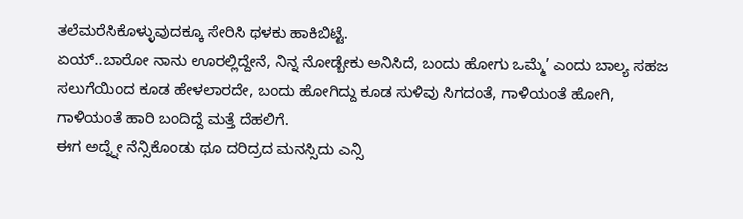ತಲೆಮರೆಸಿಕೊಳ್ಳುವುದಕ್ಕೂ ಸೇರಿಸಿ ಥಳಕು ಹಾಕಿಬಿಟ್ಟೆ.
ಏಯ್..ಬಾರೋ ನಾನು ಊರಲ್ಲಿದ್ದೇನೆ, ನಿನ್ನ ನೋಡ್ಬೇಕು ಅನಿಸಿದೆ, ಬಂದು ಹೋಗು ಒಮ್ಮೆ’ ಎಂದು ಬಾಲ್ಯ ಸಹಜ ಸಲುಗೆಯಿಂದ ಕೂಡ ಹೇಳಲಾರದೇ, ಬಂದು ಹೋಗಿದ್ದು ಕೂಡ ಸುಳಿವು ಸಿಗದಂತೆ, ಗಾಳಿಯಂತೆ ಹೋಗಿ, ಗಾಳಿಯಂತೆ ಹಾರಿ ಬಂದಿದ್ದೆ ಮತ್ತೆ ದೆಹಲಿಗೆ.
ಈಗ ಅದ್ನ್ನೇ ನೆನ್ಸಿಕೊಂಡು ಥೂ ದರಿದ್ರದ ಮನಸ್ಸಿದು ಎನ್ಸಿ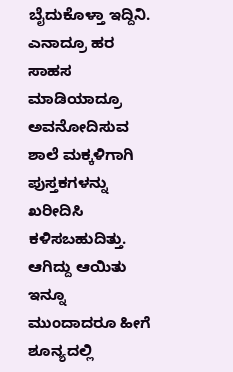ಬೈದುಕೊಳ್ತಾ ಇದ್ದಿನಿ. ಎನಾದ್ರೂ ಹರ ಸಾಹಸ ಮಾಡಿಯಾದ್ರೂ ಅವನೋದಿಸುವ ಶಾಲೆ ಮಕ್ಕಳಿಗಾಗಿ ಪುಸ್ತಕಗಳನ್ನು ಖರೀದಿಸಿ ಕಳಿಸಬಹುದಿತ್ತು. ಆಗಿದ್ದು ಆಯಿತು ಇನ್ನೂ ಮುಂದಾದರೂ ಹೀಗೆ ಶೂನ್ಯದಲ್ಲಿ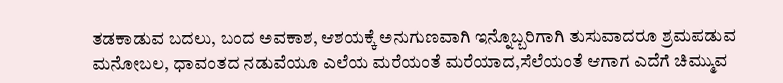ತಡಕಾಡುವ ಬದಲು, ಬಂದ ಅವಕಾಶ, ಆಶಯಕ್ಕೆ ಅನುಗುಣವಾಗಿ ಇನ್ನೊಬ್ಬರಿಗಾಗಿ ತುಸುವಾದರೂ ಶ್ರಮಪಡುವ ಮನೋಬಲ, ಧಾವಂತದ ನಡುವೆಯೂ ಎಲೆಯ ಮರೆಯಂತೆ ಮರೆಯಾದ,ಸೆಲೆಯಂತೆ ಆಗಾಗ ಎದೆಗೆ ಚಿಮ್ಮುವ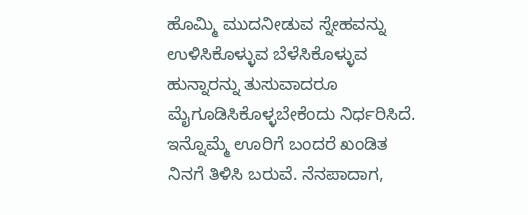ಹೊಮ್ಮಿ ಮುದನೀಡುವ ಸ್ನೇಹವನ್ನು ಉಳಿಸಿಕೊಳ್ಳುವ ಬೆಳೆಸಿಕೊಳ್ಳುವ ಹುನ್ನಾರನ್ನು ತುಸುವಾದರೂ ಮೈಗೂಡಿಸಿಕೊಳ್ಳಬೇಕೆಂದು ನಿರ್ಧರಿಸಿದೆ.
ಇನ್ನೊಮ್ಮೆ ಊರಿಗೆ ಬಂದರೆ ಖಂಡಿತ ನಿನಗೆ ತಿಳಿಸಿ ಬರುವೆ. ನೆನಪಾದಾಗ,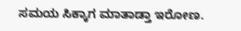ಸಮಯ ಸಿಕ್ಕಾಗ ಮಾತಾಡ್ತಾ ಇರೋಣ.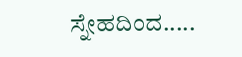ಸ್ನೇಹದಿಂದ.....